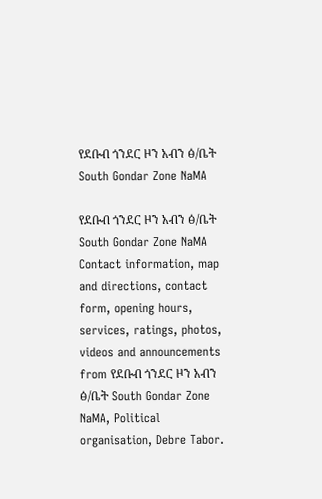የደቡብ ጎንደር ዞን አብን ፅ/ቤት South Gondar Zone NaMA

የደቡብ ጎንደር ዞን አብን ፅ/ቤት South Gondar Zone NaMA Contact information, map and directions, contact form, opening hours, services, ratings, photos, videos and announcements from የደቡብ ጎንደር ዞን አብን ፅ/ቤት South Gondar Zone NaMA, Political organisation, Debre Tabor.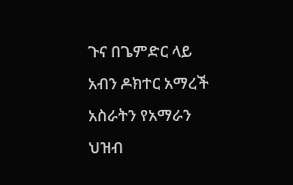ጉና በጌምድር ላይ አብን ዶክተር አማረች አስራትን የአማራን ህዝብ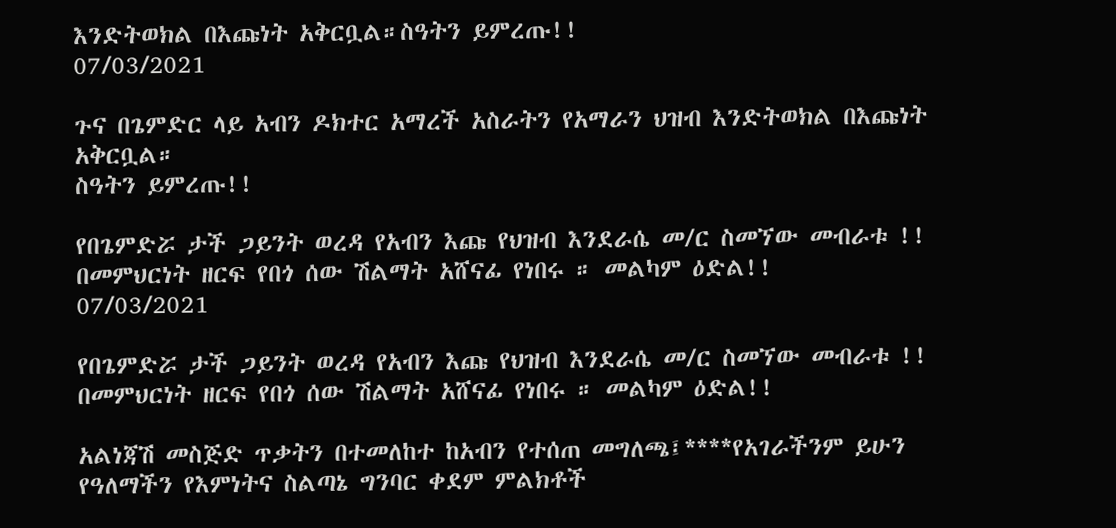እንድትወክል በእጩነት አቅርቧል።ስዓትን ይምረጡ!!
07/03/2021

ጉና በጌምድር ላይ አብን ዶክተር አማረች አስራትን የአማራን ህዝብ እንድትወክል በእጩነት አቅርቧል።
ስዓትን ይምረጡ!!

የበጌምድሯ ታች ጋይንት ወረዳ የአብን እጩ የህዝብ እንደራሴ መ/ር ስመኘው መብራቱ !! በመምህርነት ዘርፍ የበጎ ሰው ሽልማት አሸናፊ የነበሩ ። መልካም ዕድል!!
07/03/2021

የበጌምድሯ ታች ጋይንት ወረዳ የአብን እጩ የህዝብ እንደራሴ መ/ር ስመኘው መብራቱ !! በመምህርነት ዘርፍ የበጎ ሰው ሽልማት አሸናፊ የነበሩ ። መልካም ዕድል!!

አልነጃሽ መስጅድ ጥቃትን በተመለከተ ከአብን የተሰጠ መግለጫ፤****የአገራችንም ይሁን የዓለማችን የእምነትና ስልጣኔ ግንባር ቀደም ምልክቶች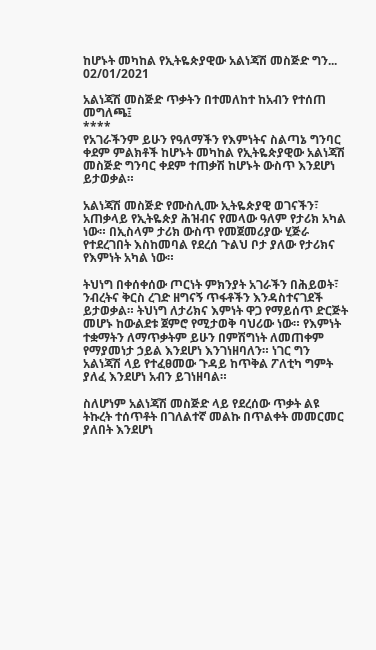ከሆኑት መካከል የኢትዬጵያዊው አልነጃሽ መስጅድ ግን...
02/01/2021

አልነጃሽ መስጅድ ጥቃትን በተመለከተ ከአብን የተሰጠ መግለጫ፤
****
የአገራችንም ይሁን የዓለማችን የእምነትና ስልጣኔ ግንባር ቀደም ምልክቶች ከሆኑት መካከል የኢትዬጵያዊው አልነጃሽ መስጅድ ግንባር ቀደም ተጠቃሽ ከሆኑት ውስጥ እንደሆነ ይታወቃል።

አልነጃሽ መስጅድ የሙስሊሙ ኢትዬጵያዊ ወገናችን፣ አጠቃላይ የኢትዬጵያ ሕዝብና የመላው ዓለም የታሪክ አካል ነው። በኢስላም ታሪክ ውስጥ የመጀመሪያው ሂጅራ የተደረገበት እስከመባል የደረሰ ጉልህ ቦታ ያለው የታሪክና የእምነት አካል ነው።

ትህነግ በቀሰቀሰው ጦርነት ምክንያት አገራችን በሕይወት፣ ንብረትና ቅርስ ረገድ ዘግናኝ ጥፋቶችን እንዳስተናገደች ይታወቃል። ትህነግ ለታሪክና እምነት ዋጋ የማይሰጥ ድርጅት መሆኑ ከውልደቱ ጀምሮ የሚታወቅ ባህሪው ነው። የእምነት ተቋማትን ለማጥቃትም ይሁን በምሽግነት ለመጠቀም የማያመነታ ኃይል እንደሆነ እንገነዘባለን። ነገር ግን አልነጃሽ ላይ የተፈፀመው ጉዳይ ከጥቅል ፖለቲካ ግምት ያለፈ እንደሆነ አብን ይገነዘባል።

ስለሆነም አልነጃሽ መስጅድ ላይ የደረሰው ጥቃት ልዩ ትኩረት ተሰጥቶት በገለልተኛ መልኩ በጥልቀት መመርመር ያለበት እንደሆነ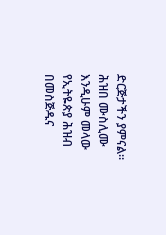ድርጅታችን ያምናል። ሕዝበ ሙስሊሙ እንዲሁም መላው የኢትዬጵያ ሕዝብ በመስጅዱና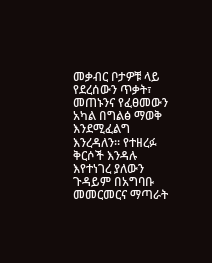መቃብር ቦታዎቹ ላይ የደረሰውን ጥቃት፣ መጠኑንና የፈፀመውን አካል በግልፅ ማወቅ እንደሚፈልግ እንረዳለን። የተዘረፉ ቅርሶች እንዳሉ እየተነገረ ያለውን ጉዳይም በአግባቡ መመርመርና ማጣራት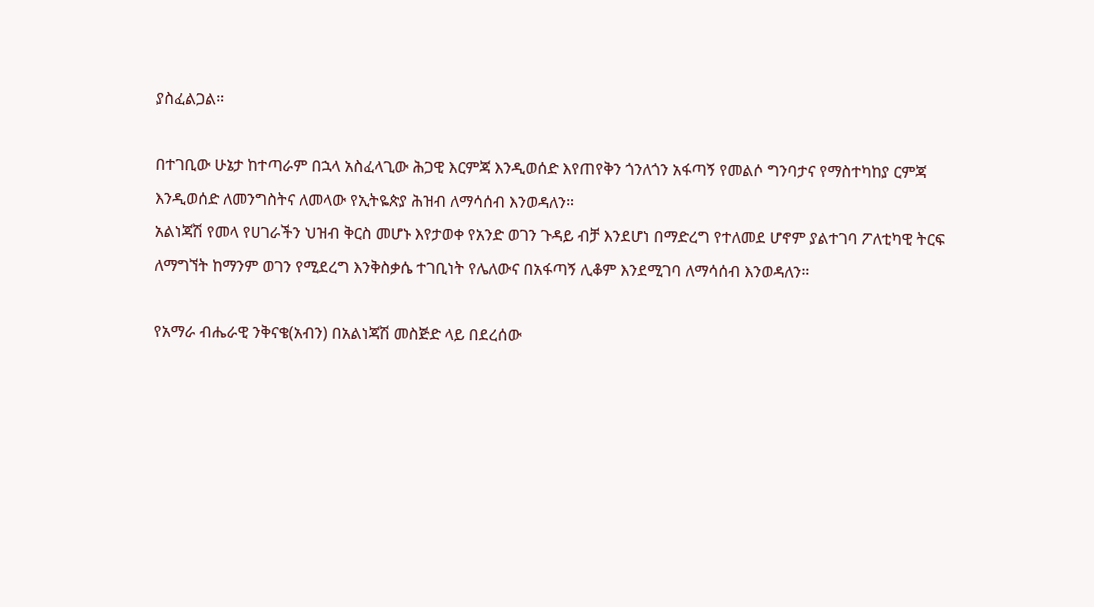ያስፈልጋል።

በተገቢው ሁኔታ ከተጣራም በኋላ አስፈላጊው ሕጋዊ እርምጃ እንዲወሰድ እየጠየቅን ጎንለጎን አፋጣኝ የመልሶ ግንባታና የማስተካከያ ርምጃ እንዲወሰድ ለመንግስትና ለመላው የኢትዬጵያ ሕዝብ ለማሳሰብ እንወዳለን።
አልነጃሽ የመላ የሀገራችን ህዝብ ቅርስ መሆኑ እየታወቀ የአንድ ወገን ጉዳይ ብቻ እንደሆነ በማድረግ የተለመደ ሆኖም ያልተገባ ፖለቲካዊ ትርፍ ለማግኘት ከማንም ወገን የሚደረግ እንቅስቃሴ ተገቢነት የሌለውና በአፋጣኝ ሊቆም እንደሚገባ ለማሳሰብ እንወዳለን።

የአማራ ብሔራዊ ንቅናቄ(አብን) በአልነጃሽ መስጅድ ላይ በደረሰው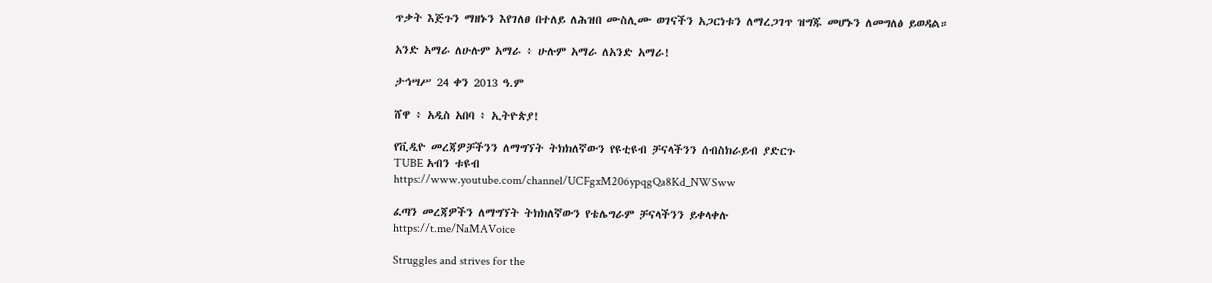ጥቃት እጅጉን ማዘኑን እየገለፀ በተለይ ለሕዝበ ሙስሊሙ ወገናችን አጋርነቱን ለማረጋገጥ ዝግጁ መሆኑን ለመግለፅ ይወዳል።

አንድ አማራ ለሁሉም አማራ ፥ ሁሉም አማራ ለአንድ አማራ!

ታኅሣሥ 24 ቀን 2013 ዓ.ም

ሸዋ ፥ አዲስ አበባ ፥ ኢትዮጵያ!

የቪዲዮ መረጃዎቻችንን ለማግኘት ትክክለኛውን የዩቲዩብ ቻናላችንን ሰብስክራይብ ያድርጉ
TUBE አብን ቱዩብ
https://www.youtube.com/channel/UCFgxM206ypqgQa8Kd_NWSww

ፈጣን መረጃዎችን ለማግኘት ትክክለኛውን የቴሌግራም ቻናላችንን ይቀላቀሉ
https://t.me/NaMAVoice

Struggles and strives for the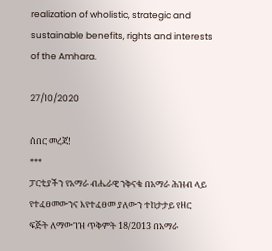realization of wholistic, strategic and sustainable benefits, rights and interests of the Amhara.

27/10/2020

ሰበር መረጃ!
***
ፓርቲያችን የአማራ ብሔራዊ ንቅናቄ በአማራ ሕዝብ ላይ የተፈፀመውንና እየተፈፀመ ያለውን ተከታታይ የዘር ፍጅት ለማውገዝ ጥቅምት 18/2013 በአማራ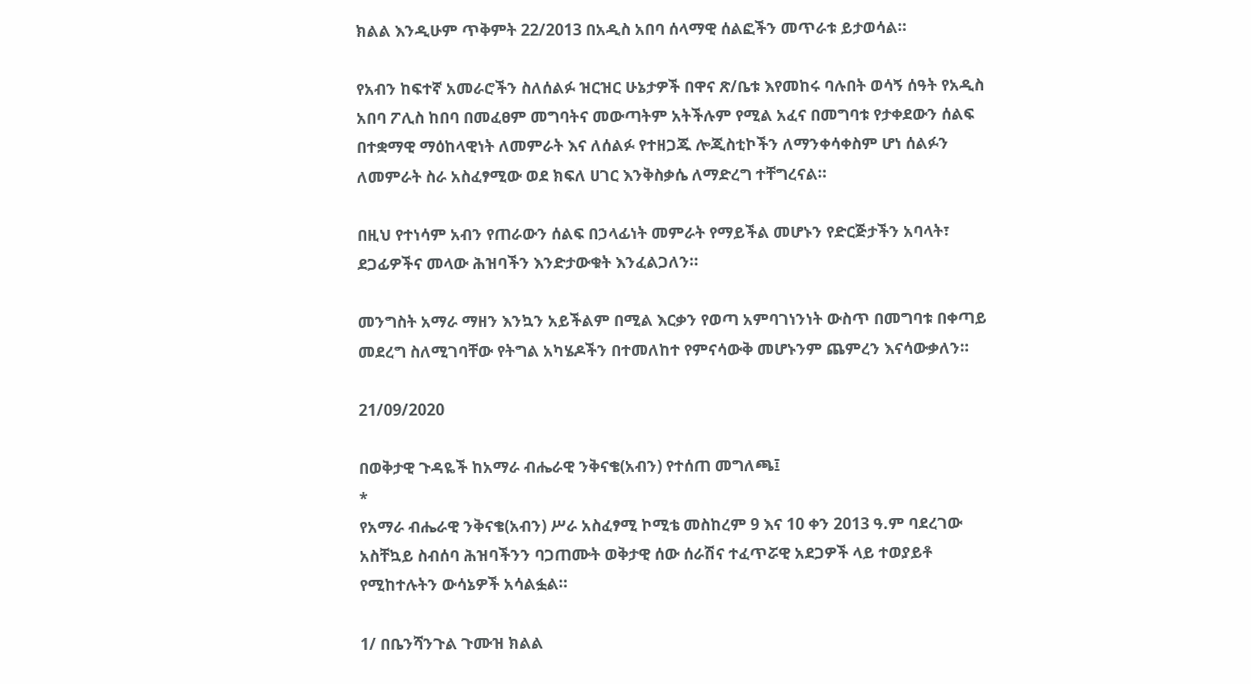ክልል እንዲሁም ጥቅምት 22/2013 በአዲስ አበባ ሰላማዊ ሰልፎችን መጥራቱ ይታወሳል።

የአብን ከፍተኛ አመራሮችን ስለሰልፉ ዝርዝር ሁኔታዎች በዋና ጽ/ቤቱ እየመከሩ ባሉበት ወሳኝ ሰዓት የአዲስ አበባ ፖሊስ ከበባ በመፈፀም መግባትና መውጣትም አትችሉም የሚል አፈና በመግባቱ የታቀደውን ሰልፍ በተቋማዊ ማዕከላዊነት ለመምራት እና ለሰልፉ የተዘጋጁ ሎጂስቲኮችን ለማንቀሳቀስም ሆነ ሰልፉን ለመምራት ስራ አስፈፃሚው ወደ ክፍለ ሀገር እንቅስቃሴ ለማድረግ ተቸግረናል።

በዚህ የተነሳም አብን የጠራውን ሰልፍ በኃላፊነት መምራት የማይችል መሆኑን የድርጅታችን አባላት፣ ደጋፊዎችና መላው ሕዝባችን እንድታውቁት እንፈልጋለን።

መንግስት አማራ ማዘን እንኳን አይችልም በሚል እርቃን የወጣ አምባገነንነት ውስጥ በመግባቱ በቀጣይ መደረግ ስለሚገባቸው የትግል አካሄዶችን በተመለከተ የምናሳውቅ መሆኑንም ጨምረን እናሳውቃለን።

21/09/2020

በወቅታዊ ጉዳዬች ከአማራ ብሔራዊ ንቅናቄ(አብን) የተሰጠ መግለጫ፤
*
የአማራ ብሔራዊ ንቅናቄ(አብን) ሥራ አስፈፃሚ ኮሚቴ መስከረም 9 እና 10 ቀን 2013 ዓ.ም ባደረገው አስቸኳይ ስብሰባ ሕዝባችንን ባጋጠሙት ወቅታዊ ሰው ሰራሽና ተፈጥሯዊ አደጋዎች ላይ ተወያይቶ የሚከተሉትን ውሳኔዎች አሳልፏል።

1/ በቤንሻንጉል ጉሙዝ ክልል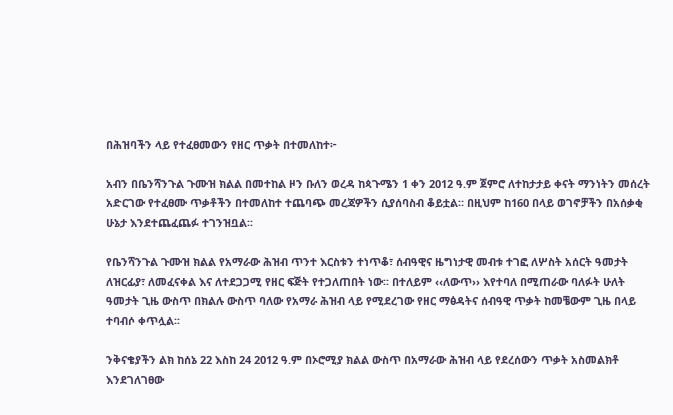በሕዝባችን ላይ የተፈፀመውን የዘር ጥቃት በተመለከተ፦

አብን በቤንሻንጉል ጉሙዝ ክልል በመተከል ዞን ቡለን ወረዳ ከጳጉሜን 1 ቀን 2012 ዓ.ም ጀምሮ ለተከታታይ ቀናት ማንነትን መሰረት አድርገው የተፈፀሙ ጥቃቶችን በተመለከተ ተጨባጭ መረጃዎችን ሲያሰባስብ ቆይቷል። በዚህም ከ160 በላይ ወገኖቻችን በአሰቃቂ ሁኔታ እንደተጨፈጨፉ ተገንዝቧል፡፡

የቤንሻንጉል ጉሙዝ ክልል የአማራው ሕዝብ ጥንተ እርስቱን ተነጥቆ፣ ሰብዓዊና ዜግነታዊ መብቱ ተገፎ ለሦስት አሰርት ዓመታት ለዝርፊያ፣ ለመፈናቀል እና ለተደጋጋሚ የዘር ፍጅት የተጋለጠበት ነው፡፡ በተለይም ‹‹ለውጥ›› እየተባለ በሚጠራው ባለፉት ሁለት ዓመታት ጊዜ ውስጥ በክልሉ ውስጥ ባለው የአማራ ሕዝብ ላይ የሚደረገው የዘር ማፅዳትና ሰብዓዊ ጥቃት ከመቼውም ጊዜ በላይ ተባብሶ ቀጥሏል፡፡

ንቅናቄያችን ልክ ከሰኔ 22 እስከ 24 2012 ዓ.ም በኦሮሚያ ክልል ውስጥ በአማራው ሕዝብ ላይ የደረሰውን ጥቃት አስመልክቶ እንደገለገፀው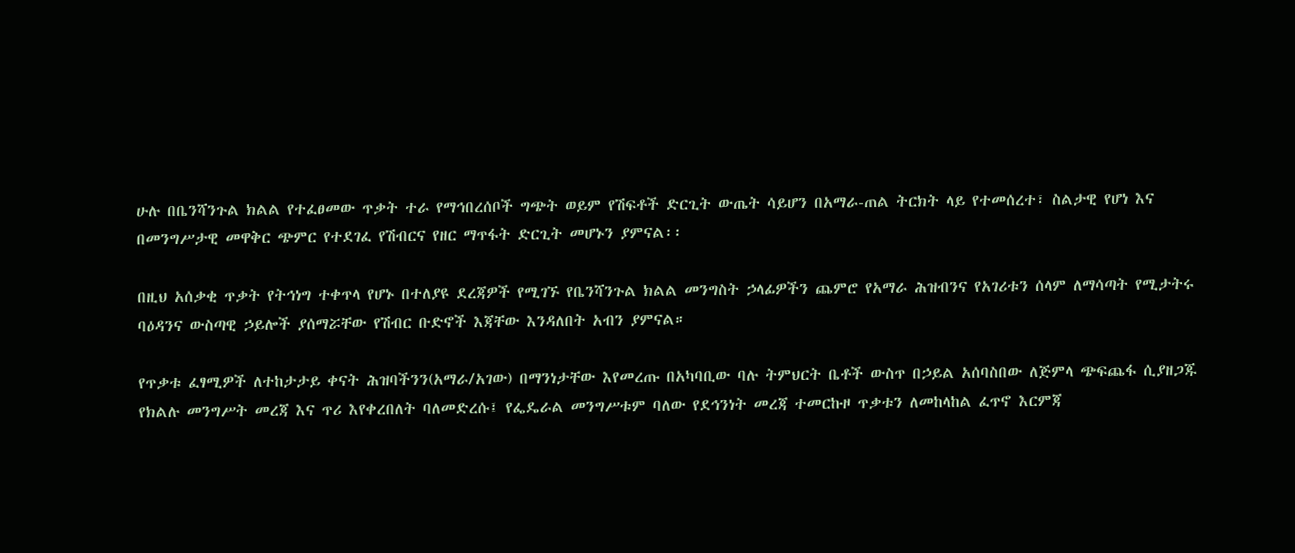ሁሉ በቤንሻንጉል ክልል የተፈፀመው ጥቃት ተራ የማኅበረሰቦች ግጭት ወይም የሽፍቶች ድርጊት ውጤት ሳይሆን በአማራ-ጠል ትርክት ላይ የተመሰረተ፣ ስልታዊ የሆነ እና በመንግሥታዊ መዋቅር ጭምር የተደገፈ የሽብርና የዘር ማጥፋት ድርጊት መሆኑን ያምናል፡፡

በዚህ አሰቃቂ ጥቃት የትኅነግ ተቀጥላ የሆኑ በተለያዩ ደረጃዎች የሚገኙ የቤንሻንጉል ክልል መንግስት ኃላፊዎችን ጨምሮ የአማራ ሕዝብንና የአገሪቱን ሰላም ለማሳጣት የሚታትሩ ባዕዳንና ውስጣዊ ኃይሎች ያሰማሯቸው የሽብር ቡድኖች እጃቸው እንዳለበት አብን ያምናል።

የጥቃቱ ፈፃሚዎች ለተከታታይ ቀናት ሕዝባችንን(አማራ/አገው) በማንነታቸው እየመረጡ በአካባቢው ባሉ ትምህርት ቤቶች ውስጥ በኃይል አሰባስበው ለጅምላ ጭፍጨፋ ሲያዘጋጁ የክልሉ መንግሥት መረጃ እና ጥሪ እየቀረበለት ባለመድረሱ፤ የፌዴራል መንግሥቱም ባለው የደኅንነት መረጃ ተመርኩዞ ጥቃቱን ለመከላከል ፈጥኖ እርምጃ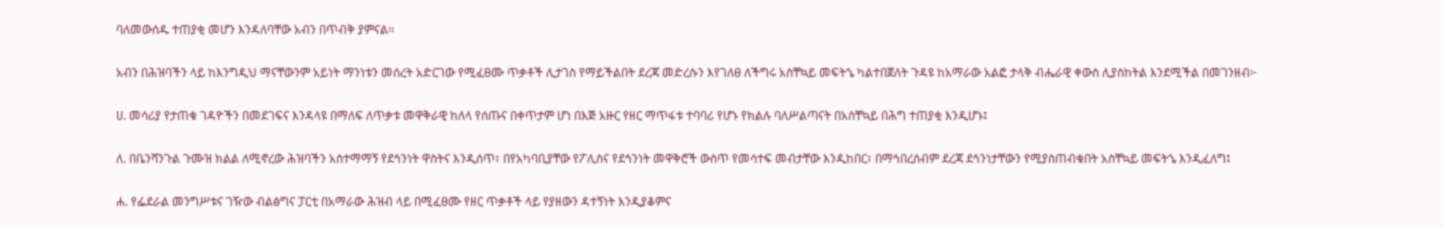ባለመውሰዱ ተጠያቂ መሆን እንዳለባቸው አብን በጥብቅ ያምናል፡፡

አብን በሕዝባችን ላይ ከእንግዲህ ማናቸውንም አይነት ማንነቱን መሰረት አድርገው የሚፈፀሙ ጥቃቶች ሊታገስ የማይችልበት ደረጃ መድረሱን እየገለፀ ለችግሩ አስቸኳይ መፍትኄ ካልተበጀለት ጉዳዩ ከአማራው አልፎ ታላቅ ብሔራዊ ቀውስ ሊያስከትል እንደሚችል በመገንዘብ፦

ሀ. መሳሪያ የታጠቁ ገዳዮችን በመደገፍና እንዳላዩ በማለፍ ለጥቃቱ መዋቅራዊ ከለላ የሰጡና በቀጥታም ሆነ በእጅ አዙር የዘር ማጥፋቱ ተባባሪ የሆኑ የክልሉ ባለሥልጣናት በአስቸኳይ በሕግ ተጠያቂ እንዲሆኑ፤

ለ. በቤንሻንጉል ጉሙዝ ክልል ለሚኖረው ሕዝባችን አስተማማኝ የደኅንነት ዋስትና እንዲሰጥ፣ በየአካባቢያቸው የፖሊስና የደኅንነት መዋቅሮች ውስጥ የመሳተፍ መብታቸው እንዲከበር፣ በማኅበረሰብም ደረጃ ደኅንነታቸውን የሚያስጠብቁበት አስቸኳይ መፍትኄ እንዲፈለግ፤

ሐ. የፌደራል መንግሥቱና ገዥው ብልፅግና ፓርቲ በአማራው ሕዝብ ላይ በሚፈፀሙ የዘር ጥቃቶች ላይ የያዘውን ዳተኝነት እንዲያቆምና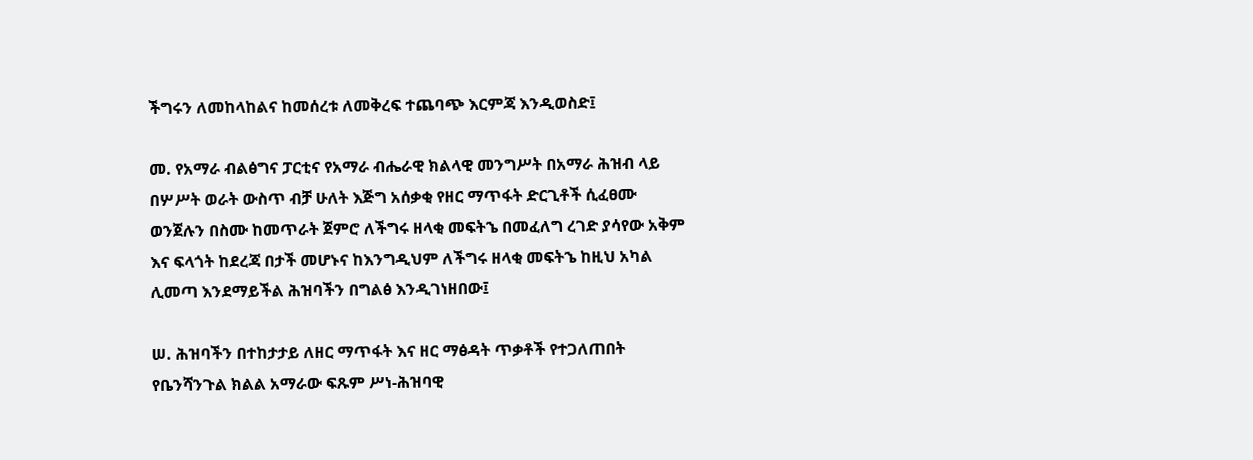ችግሩን ለመከላከልና ከመሰረቱ ለመቅረፍ ተጨባጭ እርምጃ እንዲወስድ፤

መ. የአማራ ብልፅግና ፓርቲና የአማራ ብሔራዊ ክልላዊ መንግሥት በአማራ ሕዝብ ላይ በሦሥት ወራት ውስጥ ብቻ ሁለት እጅግ አሰቃቂ የዘር ማጥፋት ድርጊቶች ሲፈፀሙ ወንጀሉን በስሙ ከመጥራት ጀምሮ ለችግሩ ዘላቂ መፍትኄ በመፈለግ ረገድ ያሳየው አቅም እና ፍላጎት ከደረጃ በታች መሆኑና ከእንግዲህም ለችግሩ ዘላቂ መፍትኄ ከዚህ አካል ሊመጣ እንደማይችል ሕዝባችን በግልፅ እንዲገነዘበው፤

ሠ. ሕዝባችን በተከታታይ ለዘር ማጥፋት እና ዘር ማፅዳት ጥቃቶች የተጋለጠበት የቤንሻንጉል ክልል አማራው ፍጹም ሥነ-ሕዝባዊ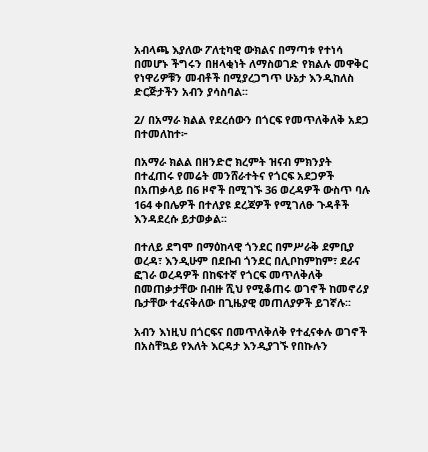አብላጫ እያለው ፖለቲካዊ ውክልና በማጣቱ የተነሳ በመሆኑ ችግሩን በዘላቂነት ለማስወገድ የክልሉ መዋቅር የነዋሪዎቹን መብቶች በሚያረጋግጥ ሁኔታ እንዲከለስ ድርጅታችን አብን ያሳስባል፡፡

2/ በአማራ ክልል የደረሰውን በጎርፍ የመጥለቅለቅ አደጋ በተመለከተ፦

በአማራ ክልል በዘንድሮ ክረምት ዝናብ ምክንያት በተፈጠሩ የመሬት መንሸራተትና የጎርፍ አደጋዎች በአጠቃላይ በ6 ዞኖች በሚገኙ 36 ወረዳዎች ውስጥ ባሉ 164 ቀበሌዎች በተለያዩ ደረጃዎች የሚገለፁ ጉዳቶች እንዳደረሱ ይታወቃል፡፡

በተለይ ደግሞ በማዕከላዊ ጎንደር በምሥራቅ ደምቢያ ወረዳ፣ እንዲሁም በደቡብ ጎንደር በሊቦከምከም፣ ደራና ፎገራ ወረዳዎች በከፍተኛ የጎርፍ መጥለቅለቅ በመጠቃታቸው በብዙ ሺህ የሚቆጠሩ ወገኖች ከመኖሪያ ቤታቸው ተፈናቅለው በጊዜያዊ መጠለያዎች ይገኛሉ፡፡

አብን እነዚህ በጎርፍና በመጥለቅለቅ የተፈናቀሉ ወገኖች በአስቸኳይ የእለት እርዳታ እንዲያገኙ የበኩሉን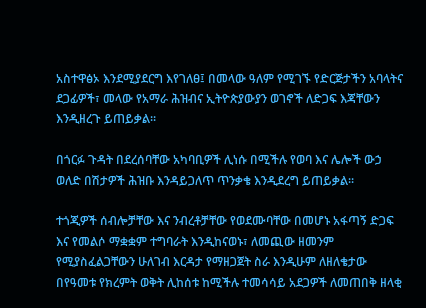አስተዋፅኦ እንደሚያደርግ እየገለፀ፤ በመላው ዓለም የሚገኙ የድርጅታችን አባላትና ደጋፊዎች፣ መላው የአማራ ሕዝብና ኢትዮጵያውያን ወገኖች ለድጋፍ እጃቸውን እንዲዘረጉ ይጠይቃል፡፡

በጎርፉ ጉዳት በደረሰባቸው አካባቢዎች ሊነሱ በሚችሉ የወባ እና ሌሎች ውኃ ወለድ በሽታዎች ሕዝቡ እንዳይጋለጥ ጥንቃቄ እንዲደረግ ይጠይቃል፡፡

ተጎጂዎች ሰብሎቻቸው እና ንብረቶቻቸው የወደሙባቸው በመሆኑ አፋጣኝ ድጋፍ እና የመልሶ ማቋቋም ተግባራት እንዲከናወኑ፣ ለመጪው ዘመንም የሚያስፈልጋቸውን ሁለገብ እርዳታ የማዘጋጀት ስራ እንዲሁም ለዘለቄታው በየዓመቱ የክረምት ወቅት ሊከሰቱ ከሚችሉ ተመሳሳይ አደጋዎች ለመጠበቅ ዘላቂ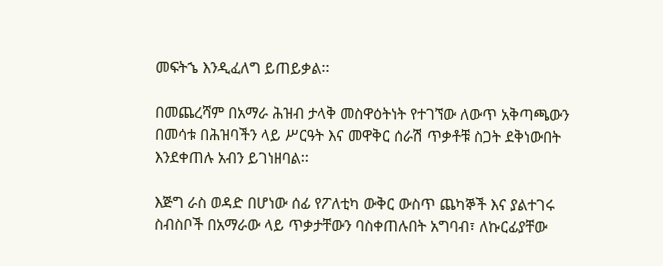መፍትኄ እንዲፈለግ ይጠይቃል፡፡

በመጨረሻም በአማራ ሕዝብ ታላቅ መስዋዕትነት የተገኘው ለውጥ አቅጣጫውን በመሳቱ በሕዝባችን ላይ ሥርዓት እና መዋቅር ሰራሽ ጥቃቶቹ ስጋት ደቅነውበት እንደቀጠሉ አብን ይገነዘባል፡፡

እጅግ ራስ ወዳድ በሆነው ሰፊ የፖለቲካ ውቅር ውስጥ ጨካኞች እና ያልተገሩ ስብስቦች በአማራው ላይ ጥቃታቸውን ባስቀጠሉበት አግባብ፣ ለኩርፊያቸው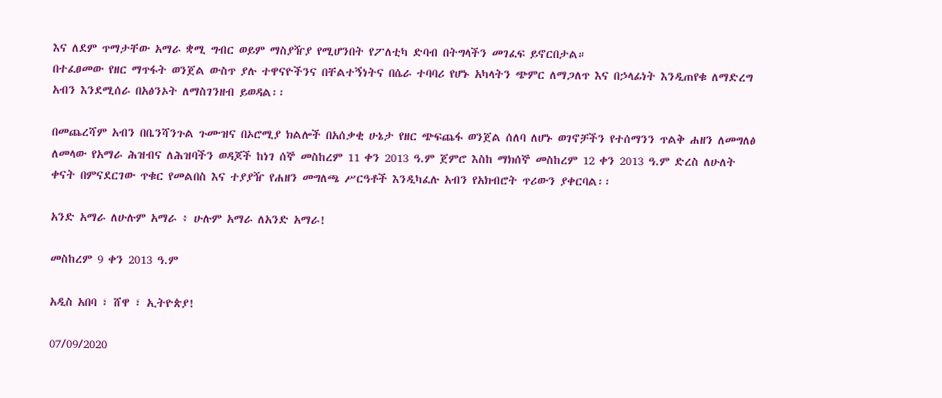እና ለደም ጥማታቸው አማራ ቋሚ ግብር ወይም ማስያዥያ የሚሆንበት የፖለቲካ ድባብ በትግላችን መገፈፍ ይኖርበታል።
በተፈፀመው የዘር ማጥፋት ወንጀል ውስጥ ያሉ ተዋናዮችንና በቸልተኝነትና በሴራ ተባባሪ የሆኑ አካላትን ጭምር ለማጋለጥ እና በኃላፊነት እንዲጠየቁ ለማድረግ አብን እንደሚሰራ በአፅንኦት ለማስገንዘብ ይወዳል፡፡

በመጨረሻም አብን በቤንሻንጉል ጉሙዝና በኦሮሚያ ክልሎች በአሰቃቂ ሁኔታ የዘር ጭፍጨፋ ወንጀል ሰለባ ለሆኑ ወገኖቻችን የተሰማንን ጥልቅ ሐዘን ለመግለፅ ለመላው የአማራ ሕዝብና ለሕዝባችን ወዳጆች ከነገ ሰኞ መስከረም 11 ቀን 2013 ዓ.ም ጀምሮ እስከ ማክሰኞ መስከረም 12 ቀን 2013 ዓ.ም ድረስ ለሁለት ቀናት በምናደርገው ጥቁር የመልበስ እና ተያያዥ የሐዘን መግለጫ ሥርዓቶች እንዲካፈሉ አብን የአክብሮት ጥሪውን ያቀርባል፡፡

አንድ አማራ ለሁሉም አማራ ፥ ሁሉም አማራ ለአንድ አማራ!

መስከረም 9 ቀን 2013 ዓ.ም

አዲስ አበባ ፣ ሸዋ ፣ ኢትዮጵያ!

07/09/2020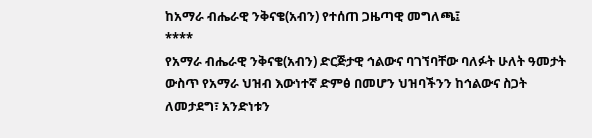ከአማራ ብሔራዊ ንቅናቄ(አብን) የተሰጠ ጋዜጣዊ መግለጫ፤
****
የአማራ ብሔራዊ ንቅናቄ(አብን) ድርጅታዊ ኅልውና ባገኘባቸው ባለፉት ሁለት ዓመታት ውስጥ የአማራ ህዝብ እውነተኛ ድምፅ በመሆን ህዝባችንን ከኅልውና ስጋት ለመታደግ፣ አንድነቱን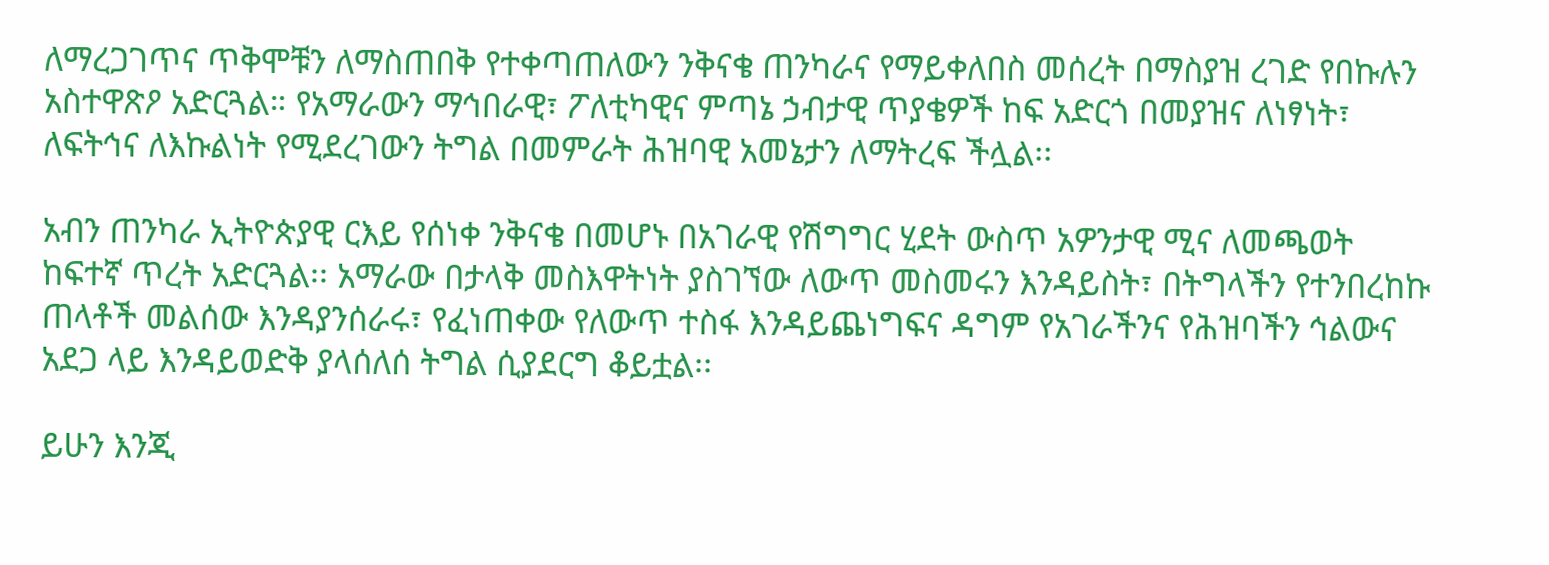ለማረጋገጥና ጥቅሞቹን ለማስጠበቅ የተቀጣጠለውን ንቅናቄ ጠንካራና የማይቀለበስ መሰረት በማስያዝ ረገድ የበኩሉን አስተዋጽዖ አድርጓል። የአማራውን ማኅበራዊ፣ ፖለቲካዊና ምጣኔ ኃብታዊ ጥያቄዎች ከፍ አድርጎ በመያዝና ለነፃነት፣ ለፍትኅና ለእኩልነት የሚደረገውን ትግል በመምራት ሕዝባዊ አመኔታን ለማትረፍ ችሏል፡፡

አብን ጠንካራ ኢትዮጵያዊ ርእይ የሰነቀ ንቅናቄ በመሆኑ በአገራዊ የሽግግር ሂደት ውስጥ አዎንታዊ ሚና ለመጫወት ከፍተኛ ጥረት አድርጓል፡፡ አማራው በታላቅ መስእዋትነት ያስገኘው ለውጥ መስመሩን እንዳይስት፣ በትግላችን የተንበረከኩ ጠላቶች መልሰው እንዳያንሰራሩ፣ የፈነጠቀው የለውጥ ተስፋ እንዳይጨነግፍና ዳግም የአገራችንና የሕዝባችን ኅልውና አደጋ ላይ እንዳይወድቅ ያላሰለሰ ትግል ሲያደርግ ቆይቷል፡፡

ይሁን እንጂ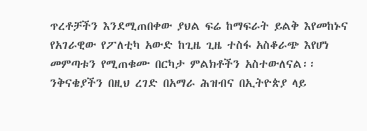ጥረቶቻችን እንደሚጠበቀው ያህል ፍሬ ከማፍራት ይልቅ እየመከኑና የአገራዊው የፖለቲካ አውድ ከጊዜ ጊዜ ተስፋ አስቆራጭ እየሆነ መምጣቱን የሚጠቁሙ በርካታ ምልክቶችን አስተውለናል፡፡ ንቅናቄያችን በዚህ ረገድ በአማራ ሕዝብና በኢትዮጵያ ላይ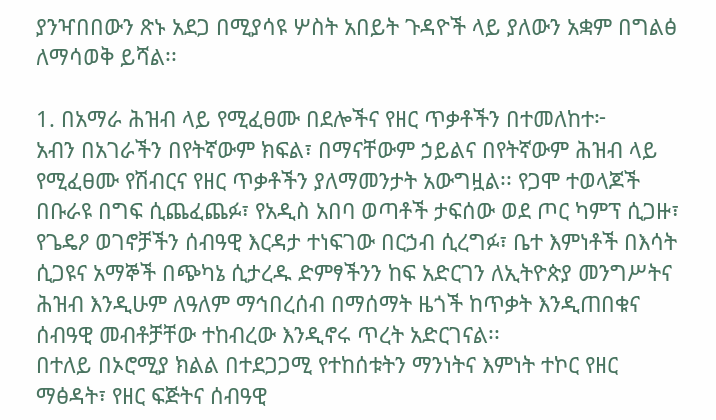ያንዣበበውን ጽኑ አደጋ በሚያሳዩ ሦስት አበይት ጉዳዮች ላይ ያለውን አቋም በግልፅ ለማሳወቅ ይሻል፡፡

1. በአማራ ሕዝብ ላይ የሚፈፀሙ በደሎችና የዘር ጥቃቶችን በተመለከተ፦
አብን በአገራችን በየትኛውም ክፍል፣ በማናቸውም ኃይልና በየትኛውም ሕዝብ ላይ የሚፈፀሙ የሽብርና የዘር ጥቃቶችን ያለማመንታት አውግዟል፡፡ የጋሞ ተወላጆች በቡራዩ በግፍ ሲጨፈጨፉ፣ የአዲስ አበባ ወጣቶች ታፍሰው ወደ ጦር ካምፕ ሲጋዙ፣ የጌዴዖ ወገኖቻችን ሰብዓዊ እርዳታ ተነፍገው በርኃብ ሲረግፉ፣ ቤተ እምነቶች በእሳት ሲጋዩና አማኞች በጭካኔ ሲታረዱ ድምፃችንን ከፍ አድርገን ለኢትዮጵያ መንግሥትና ሕዝብ እንዲሁም ለዓለም ማኅበረሰብ በማሰማት ዜጎች ከጥቃት እንዲጠበቁና ሰብዓዊ መብቶቻቸው ተከብረው እንዲኖሩ ጥረት አድርገናል፡፡
በተለይ በኦሮሚያ ክልል በተደጋጋሚ የተከሰቱትን ማንነትና እምነት ተኮር የዘር ማፅዳት፣ የዘር ፍጅትና ሰብዓዊ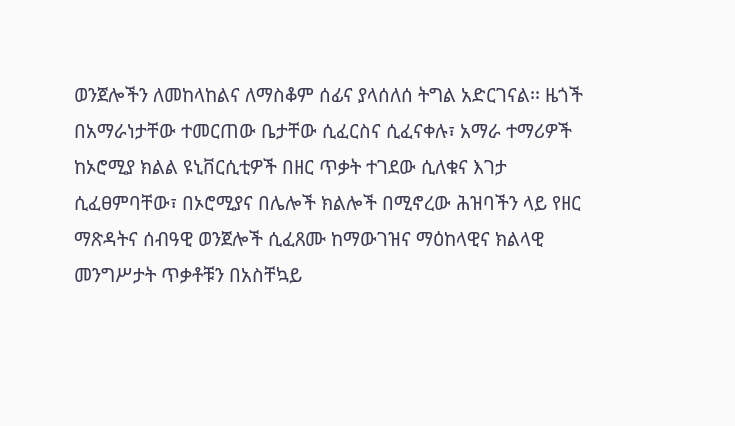ወንጀሎችን ለመከላከልና ለማስቆም ሰፊና ያላሰለሰ ትግል አድርገናል፡፡ ዜጎች በአማራነታቸው ተመርጠው ቤታቸው ሲፈርስና ሲፈናቀሉ፣ አማራ ተማሪዎች ከኦሮሚያ ክልል ዩኒቨርሲቲዎች በዘር ጥቃት ተገደው ሲለቁና እገታ ሲፈፀምባቸው፣ በኦሮሚያና በሌሎች ክልሎች በሚኖረው ሕዝባችን ላይ የዘር ማጽዳትና ሰብዓዊ ወንጀሎች ሲፈጸሙ ከማውገዝና ማዕከላዊና ክልላዊ መንግሥታት ጥቃቶቹን በአስቸኳይ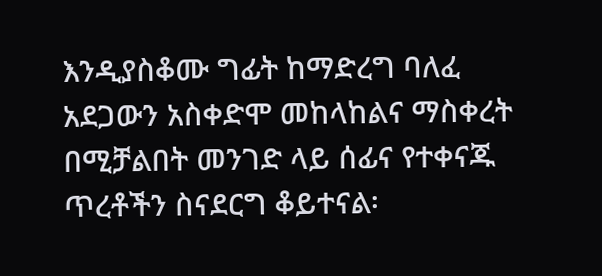እንዲያስቆሙ ግፊት ከማድረግ ባለፈ አደጋውን አስቀድሞ መከላከልና ማስቀረት በሚቻልበት መንገድ ላይ ሰፊና የተቀናጁ ጥረቶችን ስናደርግ ቆይተናል፡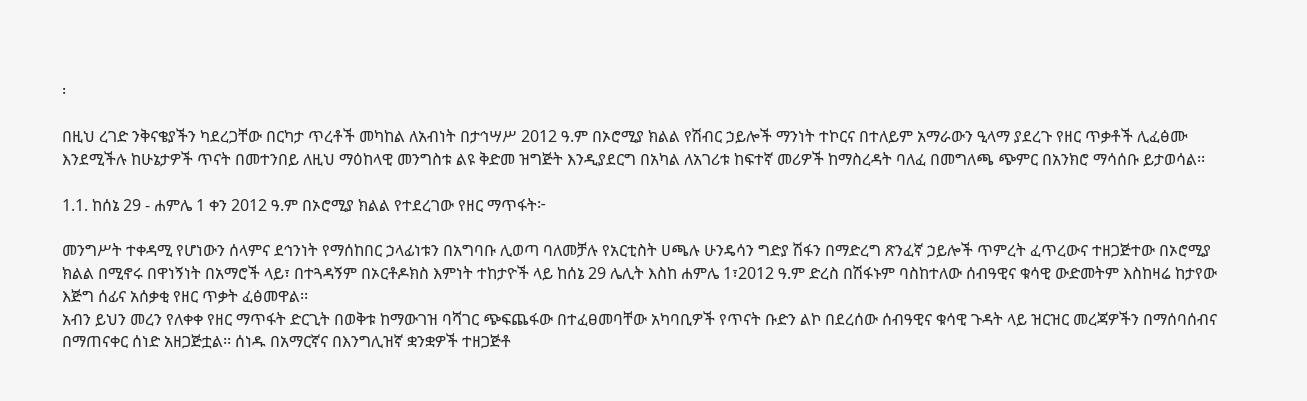፡

በዚህ ረገድ ንቅናቄያችን ካደረጋቸው በርካታ ጥረቶች መካከል ለአብነት በታኅሣሥ 2012 ዓ.ም በኦሮሚያ ክልል የሽብር ኃይሎች ማንነት ተኮርና በተለይም አማራውን ዒላማ ያደረጉ የዘር ጥቃቶች ሊፈፅሙ እንደሚችሉ ከሁኔታዎች ጥናት በመተንበይ ለዚህ ማዕከላዊ መንግስቱ ልዩ ቅድመ ዝግጅት እንዲያደርግ በአካል ለአገሪቱ ከፍተኛ መሪዎች ከማስረዳት ባለፈ በመግለጫ ጭምር በአንክሮ ማሳሰቡ ይታወሳል፡፡

1.1. ከሰኔ 29 - ሐምሌ 1 ቀን 2012 ዓ.ም በኦሮሚያ ክልል የተደረገው የዘር ማጥፋት፦

መንግሥት ተቀዳሚ የሆነውን ሰላምና ደኅንነት የማሰከበር ኃላፊነቱን በአግባቡ ሊወጣ ባለመቻሉ የአርቲስት ሀጫሉ ሁንዴሳን ግድያ ሽፋን በማድረግ ጽንፈኛ ኃይሎች ጥምረት ፈጥረውና ተዘጋጅተው በኦሮሚያ ክልል በሚኖሩ በዋነኝነት በአማሮች ላይ፣ በተጓዳኝም በኦርቶዶክስ እምነት ተከታዮች ላይ ከሰኔ 29 ሌሊት እስከ ሐምሌ 1፣2012 ዓ.ም ድረስ በሽፋኑም ባስከተለው ሰብዓዊና ቁሳዊ ውድመትም እስከዛሬ ከታየው እጅግ ሰፊና አሰቃቂ የዘር ጥቃት ፈፅመዋል፡፡
አብን ይህን መረን የለቀቀ የዘር ማጥፋት ድርጊት በወቅቱ ከማውገዝ ባሻገር ጭፍጨፋው በተፈፀመባቸው አካባቢዎች የጥናት ቡድን ልኮ በደረሰው ሰብዓዊና ቁሳዊ ጉዳት ላይ ዝርዝር መረጃዎችን በማሰባሰብና በማጠናቀር ሰነድ አዘጋጅቷል፡፡ ሰነዱ በአማርኛና በእንግሊዝኛ ቋንቋዎች ተዘጋጅቶ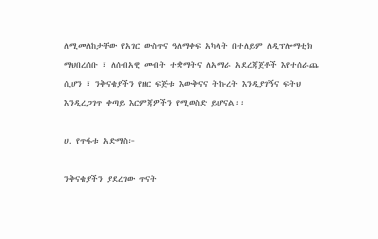ለሚመለከታቸው የአገር ውስጥና ዓለማቀፍ አካላት በተለይም ለዲፕሎማቲክ ማህበረሰቡ ፣ ለሰብአዊ መብት ተቋማትና ለአማራ አደረጃጀቶች እየተሰራጨ ሲሆን ፣ ንቅናቄያችን የዘር ፍጅቱ እውቅናና ትኩረት እንዲያገኝና ፍትህ እንዲረጋገጥ ቀጣይ እርምጃዎችን የሚወስድ ይሆናል፡፡

ሀ. የጥፋቱ አድማስ፦

ንቅናቄያችን ያደረገው ጥናት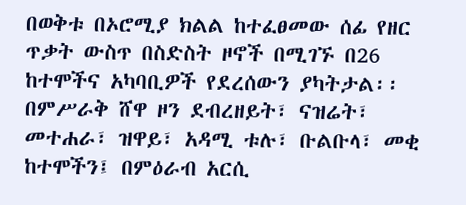በወቅቱ በኦሮሚያ ክልል ከተፈፀመው ሰፊ የዘር ጥቃት ውስጥ በስድስት ዞኖች በሚገኙ በ26 ከተሞችና አካባቢዎች የደረሰውን ያካትታል፡፡ በምሥራቅ ሸዋ ዞን ደብረዘይት፣ ናዝሬት፣ መተሐራ፣ ዝዋይ፣ አዳሚ ቱሉ፣ ቡልቡላ፣ መቂ ከተሞችን፤ በምዕራብ አርሲ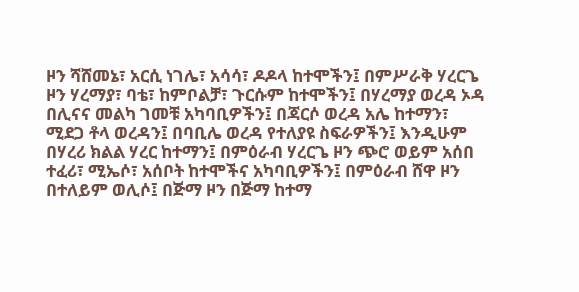ዞን ሻሸመኔ፣ አርሲ ነገሌ፣ አሳሳ፣ ዶዶላ ከተሞችን፤ በምሥራቅ ሃረርጌ ዞን ሃረማያ፣ ባቴ፣ ከምቦልቻ፣ ጉርሱም ከተሞችን፤ በሃረማያ ወረዳ ኦዳ በሊናና መልካ ገመቹ አካባቢዎችን፤ በጃርሶ ወረዳ አሌ ከተማን፣ ሚደጋ ቶላ ወረዳን፤ በባቢሌ ወረዳ የተለያዩ ስፍራዎችን፤ እንዲሁም በሃረሪ ክልል ሃረር ከተማን፤ በምዕራብ ሃረርጌ ዞን ጭሮ ወይም አሰበ ተፈሪ፣ ሚኤሶ፣ አሰቦት ከተሞችና አካባቢዎችን፤ በምዕራብ ሸዋ ዞን በተለይም ወሊሶ፤ በጅማ ዞን በጅማ ከተማ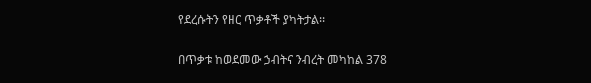የደረሱትን የዘር ጥቃቶች ያካትታል፡፡

በጥቃቱ ከወደመው ኃብትና ንብረት መካከል 378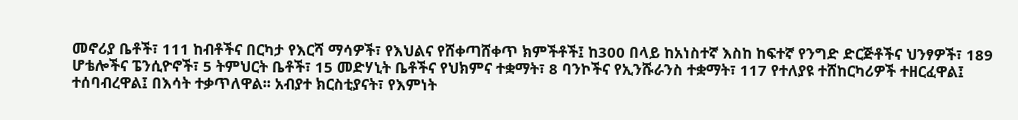መኖሪያ ቤቶች፣ 111 ከብቶችና በርካታ የእርሻ ማሳዎች፣ የእህልና የሸቀጣሸቀጥ ክምችቶች፤ ከ300 በላይ ከአነስተኛ እስከ ከፍተኛ የንግድ ድርጅቶችና ህንፃዎች፣ 189 ሆቴሎችና ፔንሲዮኖች፣ 5 ትምህርት ቤቶች፣ 15 መድሃኒት ቤቶችና የህክምና ተቋማት፣ 8 ባንኮችና የኢንሹራንስ ተቋማት፣ 117 የተለያዩ ተሸከርካሪዎች ተዘርፈዋል፤ ተሰባብረዋል፤ በእሳት ተቃጥለዋል፡፡ አብያተ ክርስቲያናት፣ የእምነት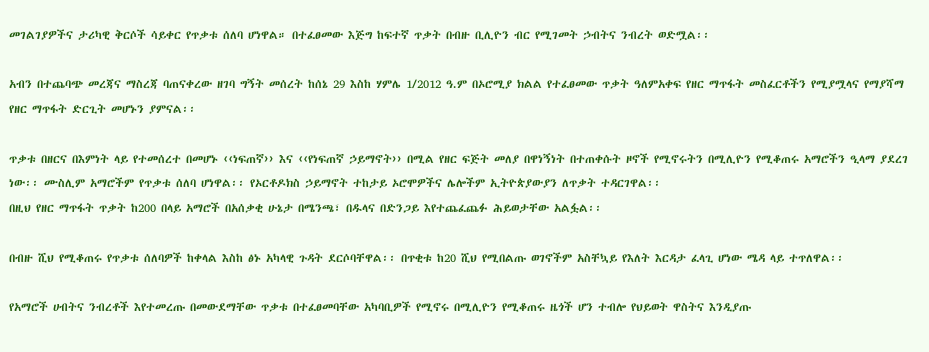መገልገያዎችና ታሪካዊ ቅርሶች ሳይቀር የጥቃቱ ሰለባ ሆነዋል። በተፈፀመው እጅግ ከፍተኛ ጥቃት በብዙ ቢሊዮን ብር የሚገመት ኃብትና ንብረት ወድሟል፡፡

አብን በተጨባጭ መረጃና ማስረጃ ባጠናቀረው ዘገባ ግኝት መሰረት ከሰኔ 29 እስከ ሃምሌ 1/2012 ዓ.ም በኦሮሚያ ክልል የተፈፀመው ጥቃት ዓለምአቀፍ የዘር ማጥፋት መስፈርቶችን የሚያሟላና የማያሻማ የዘር ማጥፋት ድርጊት መሆኑን ያምናል፡፡

ጥቃቱ በዘርና በእምነት ላይ የተመሰረተ በመሆኑ ‹‹ነፍጠኛ›› እና ‹‹የነፍጠኛ ኃይማኖት›› በሚል የዘር ፍጅት መለያ በዋነኝነት በተጠቀሱት ዞኖች የሚኖሩትን በሚሊዮን የሚቆጠሩ አማሮችን ዒላማ ያደረገ ነው፡፡ ሙስሊም አማሮችም የጥቃቱ ሰለባ ሆነዋል፡፡ የኦርቶዶክስ ኃይማኖት ተከታይ ኦሮሞዎችና ሌሎችም ኢትዮጵያውያን ለጥቃት ተዳርገዋል፡፡
በዚህ የዘር ማጥፋት ጥቃት ከ200 በላይ አማሮች በአሰቃቂ ሁኔታ በሜንጫ፣ በዱላና በድንጋይ እየተጨፈጨፉ ሕይወታቸው አልፏል፡፡

በብዙ ሺህ የሚቆጠሩ የጥቃቱ ሰለባዎች ከቀላል እስከ ፅኑ አካላዊ ጉዳት ደርሶባቸዋል፡፡ በጥቂቱ ከ20 ሺህ የሚበልጡ ወገኖችም አስቸኳይ የእለት እርዳታ ፈላጊ ሆነው ሜዳ ላይ ተጥለዋል፡፡

የአማሮች ሀብትና ንብረቶች እየተመረጡ በመውደማቸው ጥቃቱ በተፈፀመባቸው አካባቢዎች የሚኖሩ በሚሊዮን የሚቆጠሩ ዜጎች ሆን ተብሎ የህይወት ዋስትና እንዲያጡ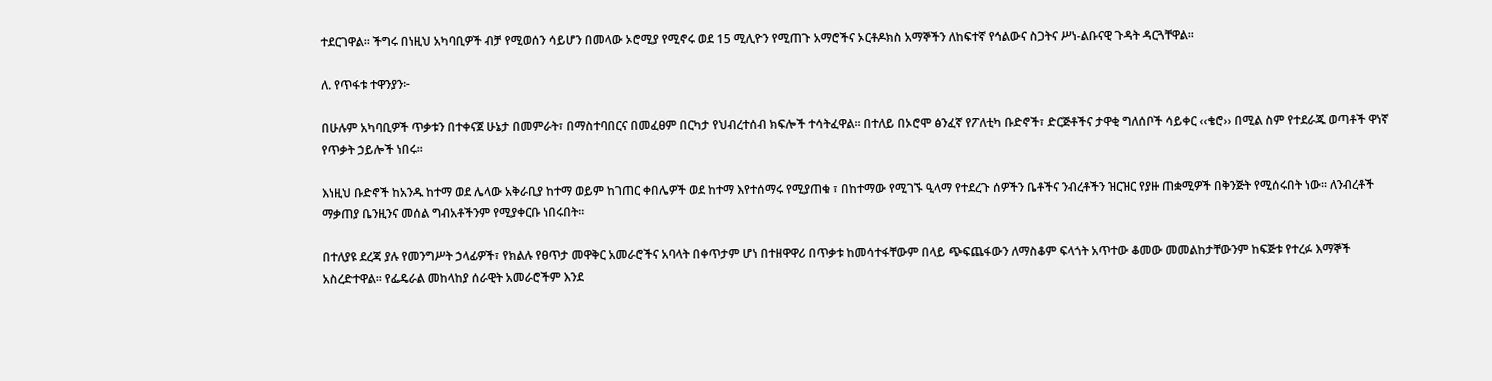ተደርገዋል፡፡ ችግሩ በነዚህ አካባቢዎች ብቻ የሚወሰን ሳይሆን በመላው ኦሮሚያ የሚኖሩ ወደ 15 ሚሊዮን የሚጠጉ አማሮችና ኦርቶዶክስ አማኞችን ለከፍተኛ የኅልውና ስጋትና ሥነ-ልቡናዊ ጉዳት ዳርጓቸዋል፡፡

ለ. የጥፋቱ ተዋንያን፦

በሁሉም አካባቢዎች ጥቃቱን በተቀናጀ ሁኔታ በመምራት፣ በማስተባበርና በመፈፀም በርካታ የህብረተሰብ ክፍሎች ተሳትፈዋል፡፡ በተለይ በኦሮሞ ፅንፈኛ የፖለቲካ ቡድኖች፣ ድርጅቶችና ታዋቂ ግለሰቦች ሳይቀር ‹‹ቄሮ›› በሚል ስም የተደራጁ ወጣቶች ዋነኛ የጥቃት ኃይሎች ነበሩ፡፡

እነዚህ ቡድኖች ከአንዱ ከተማ ወደ ሌላው አቅራቢያ ከተማ ወይም ከገጠር ቀበሌዎች ወደ ከተማ እየተሰማሩ የሚያጠቁ ፣ በከተማው የሚገኙ ዒላማ የተደረጉ ሰዎችን ቤቶችና ንብረቶችን ዝርዝር የያዙ ጠቋሚዎች በቅንጅት የሚሰሩበት ነው፡፡ ለንብረቶች ማቃጠያ ቤንዚንና መሰል ግብአቶችንም የሚያቀርቡ ነበሩበት፡፡

በተለያዩ ደረጃ ያሉ የመንግሥት ኃላፊዎች፣ የክልሉ የፀጥታ መዋቅር አመራሮችና አባላት በቀጥታም ሆነ በተዘዋዋሪ በጥቃቱ ከመሳተፋቸውም በላይ ጭፍጨፋውን ለማስቆም ፍላጎት አጥተው ቆመው መመልከታቸውንም ከፍጅቱ የተረፉ እማኞች አስረድተዋል፡፡ የፌዴራል መከላከያ ሰራዊት አመራሮችም እንደ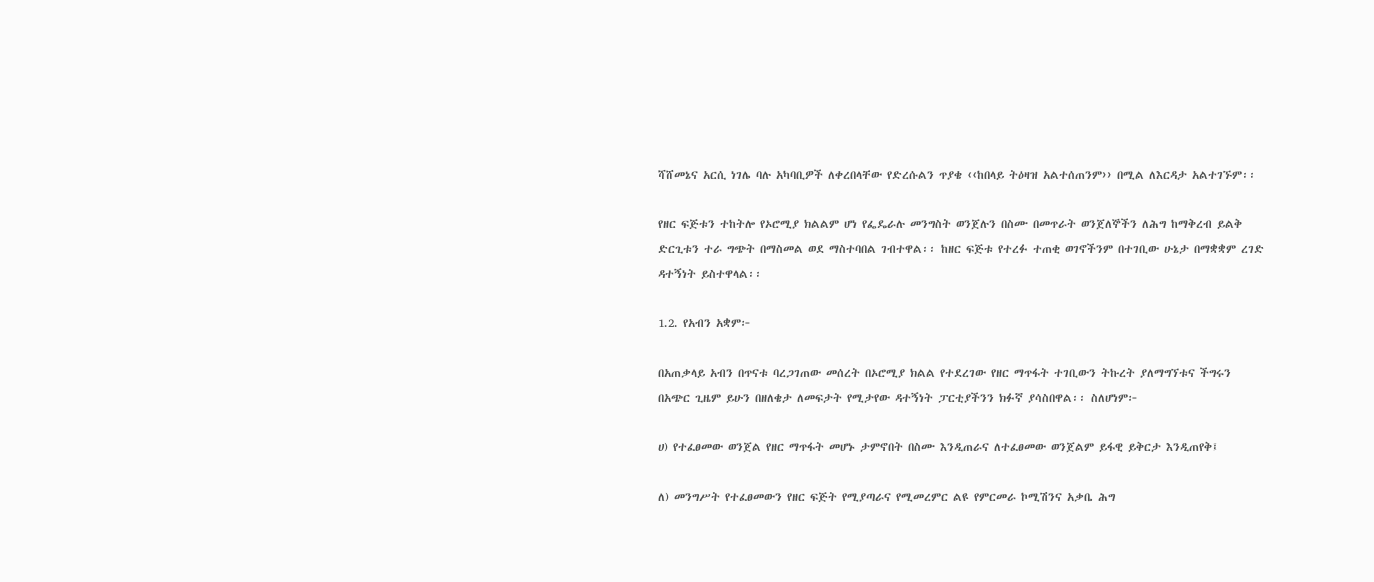ሻሸመኔና አርሲ ነገሌ ባሉ አካባቢዎች ለቀረበላቸው የድረሱልን ጥያቄ ‹‹ከበላይ ትዕዛዝ አልተሰጠንም›› በሚል ለእርዳታ አልተገኙም፡፡

የዘር ፍጅቱን ተከትሎ የኦሮሚያ ክልልም ሆነ የፌዴራሉ መንግስት ወንጀሉን በስሙ በመጥራት ወንጀለኞችን ለሕግ ከማቅረብ ይልቅ ድርጊቱን ተራ ግጭት በማስመል ወደ ማስተባበል ገብተዋል፡፡ ከዘር ፍጅቱ የተረፉ ተጠቂ ወገኖችንም በተገቢው ሁኔታ በማቋቋም ረገድ ዳተኝነት ይስተዋላል፡፡

1.2. የአብን አቋም፦

በአጠቃላይ አብን በጥናቱ ባረጋገጠው መሰረት በኦሮሚያ ክልል የተደረገው የዘር ማጥፋት ተገቢውን ትኩረት ያለማግኘቱና ችግሩን በአጭር ጊዜም ይሁን በዘለቄታ ለመፍታት የሚታየው ዳተኝነት ፓርቲያችንን ክፉኛ ያሳስበዋል፡፡ ስለሆነም፦

ሀ) የተፈፀመው ወንጀል የዘር ማጥፋት መሆኑ ታምኖበት በስሙ እንዲጠራና ለተፈፀመው ወንጀልም ይፋዊ ይቅርታ እንዲጠየቅ፤

ለ) መንግሥት የተፈፀመውን የዘር ፍጅት የሚያጣራና የሚመረምር ልዩ የምርመራ ኮሚሽንና አቃቤ ሕግ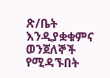ጽ/ቤት እንዲያቋቁምና ወንጀለኞች የሚዳኙበት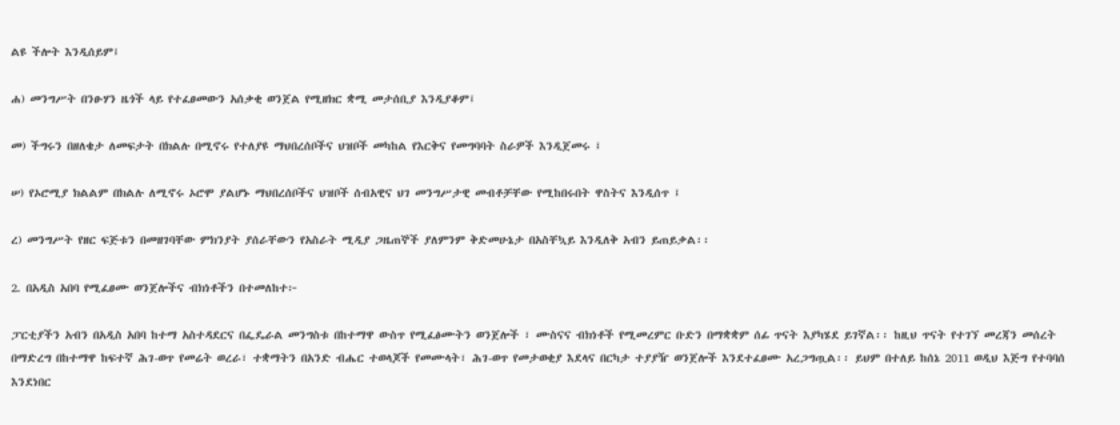ልዩ ችሎት እንዲሰይም፤

ሐ) መንግሥት በንፁሃን ዜጎች ላይ የተፈፀመውን አሰቃቂ ወንጀል የሚዘክር ቋሚ መታሰቢያ እንዲያቆም፤

መ) ችግሩን በዘለቄታ ለመፍታት በክልሉ በሚኖሩ የተለያዩ ማህበረሰቦችና ህዝቦች መካከል የእርቅና የመግባባት ስራዎች እንዲጀመሩ ፤

ሠ) የኦሮሚያ ክልልም በክልሉ ለሚኖሩ ኦሮሞ ያልሆኑ ማህበረሰቦችና ህዝቦች ሰብአዊና ህገ መንግሥታዊ መብቶቻቸው የሚከበሩበት ዋስትና እንዲሰጥ ፤

ረ) መንግሥት የዘር ፍጅቱን በመዘገባቸው ምክንያት ያሰራቸውን የአስራት ሚዲያ ጋዜጠኞች ያለምንም ቅድመሁኔታ በአስቸኳይ እንዲለቅ አብን ይጠይቃል፡፡

2. በአዲስ አበባ የሚፈፀሙ ወንጀሎችና ብክነቶችን በተመለከተ፦

ፓርቲያችን አብን በአዲስ አበባ ከተማ አስተዳደርና በፌዴራል መንግስቱ በከተማዋ ውስጥ የሚፈፅሙትን ወንጀሎች ፣ ሙስናና ብክነቶች የሚመረምር ቡድን በማቋቋም ሰፊ ጥናት እያካሄደ ይገኛል፡፡ ከዚህ ጥናት የተገኘ መረጃን መሰረት በማድረግ በከተማዋ ከፍተኛ ሕገ-ወጥ የመሬት ወረራ፣ ተቋማትን በአንድ ብሔር ተወላጆች የመሙላት፣ ሕገ-ወጥ የመታወቂያ እደላና በርካታ ተያያዥ ወንጀሎች እንደተፈፀሙ አረጋግጧል፡፡ ይህም በተለይ ከሰኔ 2011 ወዲህ እጅግ የተባባሰ እንደነበር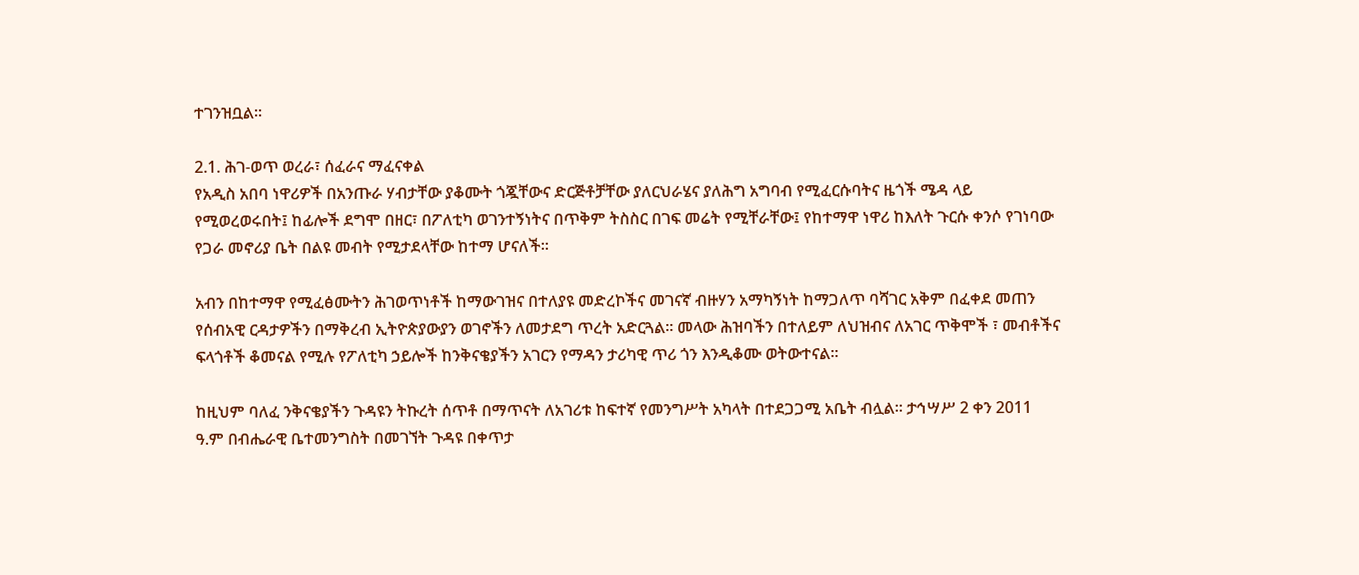ተገንዝቧል፡፡

2.1. ሕገ-ወጥ ወረራ፣ ሰፈራና ማፈናቀል
የአዲስ አበባ ነዋሪዎች በአንጡራ ሃብታቸው ያቆሙት ጎጇቸውና ድርጅቶቻቸው ያለርህራሄና ያለሕግ አግባብ የሚፈርሱባትና ዜጎች ሜዳ ላይ የሚወረወሩበት፤ ከፊሎች ደግሞ በዘር፣ በፖለቲካ ወገንተኝነትና በጥቅም ትስስር በገፍ መሬት የሚቸራቸው፤ የከተማዋ ነዋሪ ከእለት ጉርሱ ቀንሶ የገነባው የጋራ መኖሪያ ቤት በልዩ መብት የሚታደላቸው ከተማ ሆናለች፡፡

አብን በከተማዋ የሚፈፅሙትን ሕገወጥነቶች ከማውገዝና በተለያዩ መድረኮችና መገናኛ ብዙሃን አማካኝነት ከማጋለጥ ባሻገር አቅም በፈቀደ መጠን የሰብአዊ ርዳታዎችን በማቅረብ ኢትዮጵያውያን ወገኖችን ለመታደግ ጥረት አድርጓል፡፡ መላው ሕዝባችን በተለይም ለህዝብና ለአገር ጥቅሞች ፣ መብቶችና ፍላጎቶች ቆመናል የሚሉ የፖለቲካ ኃይሎች ከንቅናቄያችን አገርን የማዳን ታሪካዊ ጥሪ ጎን እንዲቆሙ ወትውተናል፡፡

ከዚህም ባለፈ ንቅናቄያችን ጉዳዩን ትኩረት ሰጥቶ በማጥናት ለአገሪቱ ከፍተኛ የመንግሥት አካላት በተደጋጋሚ አቤት ብሏል፡፡ ታኅሣሥ 2 ቀን 2011 ዓ.ም በብሔራዊ ቤተመንግስት በመገኘት ጉዳዩ በቀጥታ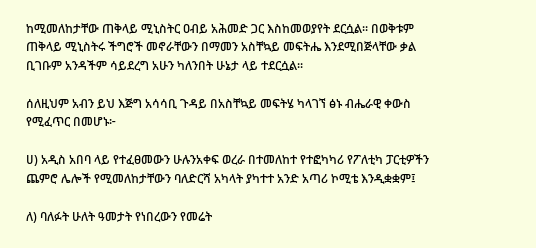ከሚመለከታቸው ጠቅላይ ሚኒስትር ዐብይ አሕመድ ጋር እስከመወያየት ደርሷል፡፡ በወቅቱም ጠቅላይ ሚኒስትሩ ችግሮች መኖራቸውን በማመን አስቸኳይ መፍትሔ እንደሚበጅላቸው ቃል ቢገቡም አንዳችም ሳይደረግ አሁን ካለንበት ሁኔታ ላይ ተደርሷል፡፡

ሰለዚህም አብን ይህ እጅግ አሳሳቢ ጉዳይ በአስቸኳይ መፍትሄ ካላገኘ ፅኑ ብሔራዊ ቀውስ የሚፈጥር በመሆኑ፦

ሀ) አዲስ አበባ ላይ የተፈፀመውን ሁሉንአቀፍ ወረራ በተመለከተ የተፎካካሪ የፖለቲካ ፓርቲዎችን ጨምሮ ሌሎች የሚመለከታቸውን ባለድርሻ አካላት ያካተተ አንድ አጣሪ ኮሚቴ እንዲቋቋም፤

ለ) ባለፉት ሁለት ዓመታት የነበረውን የመሬት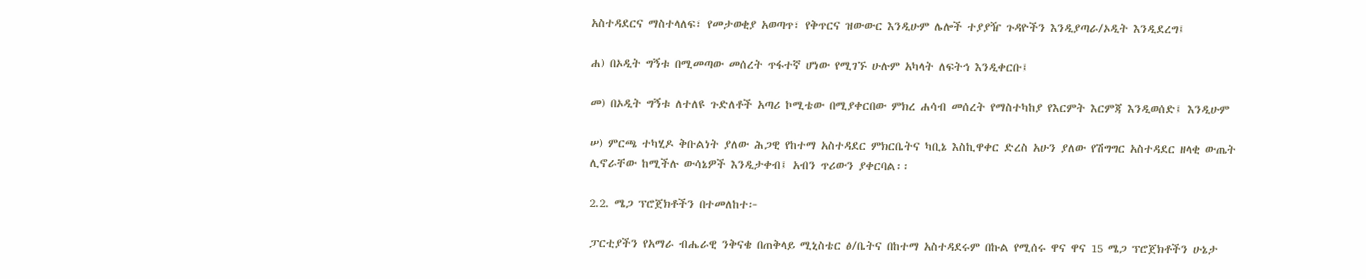አስተዳደርና ማስተላለፍ፣ የመታወቂያ አወጣጥ፣ የቅጥርና ዝውውር እንዲሁም ሌሎች ተያያዥ ጉዳዮችን እንዲያጣራ/ኦዲት እንዲደረግ፤

ሐ) በኦዲት ግኝቱ በሚመጣው መሰረት ጥፋተኛ ሆነው የሚገኙ ሁሉም አካላት ለፍትኅ እንዲቀርቡ፤

መ) በኦዲት ግኝቱ ለተለዩ ጉድለቶች አጣሪ ኮሚቴው በሚያቀርበው ምክረ ሐሳብ መሰረት የማስተካከያ የእርምት እርምጃ እንዲወሰድ፤ እንዲሁም

ሠ) ምርጫ ተካሂዶ ቅቡልነት ያለው ሕጋዊ የከተማ አስተዳደር ምክርቤትና ካቢኔ እስኪዋቀር ድረስ አሁን ያለው የሽግግር አስተዳደር ዘላቂ ውጤት ሊኖራቸው ከሚችሉ ውሳኔዎች እንዲታቀብ፤ አብን ጥሪውን ያቀርባል፡፡

2.2. ሜጋ ፕሮጀክቶችን በተመለከተ፦

ፓርቲያችን የአማራ ብሔራዊ ንቅናቄ በጠቅላይ ሚኒስቴር ፅ/ቤትና በከተማ አስተዳደሩም በኩል የሚሰሩ ዋና ዋና 15 ሜጋ ፕሮጀክቶችን ሁኔታ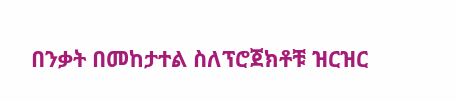በንቃት በመከታተል ስለፕሮጀክቶቹ ዝርዝር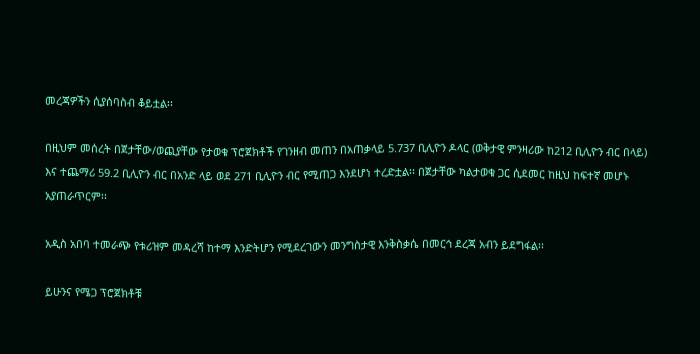መረጃዎችን ሲያሰባስብ ቆይቷል፡፡

በዚህም መሰረት በጀታቸው/ወጪያቸው የታወቁ ፕሮጀክቶች የገንዘብ መጠን በአጠቃላይ 5.737 ቢሊዮን ዶላር (ወቅታዊ ምንዛሪው ከ212 ቢሊዮን ብር በላይ) እና ተጨማሪ 59.2 ቢሊዮን ብር በአንድ ላይ ወደ 271 ቢሊዮን ብር የሚጠጋ እንደሆነ ተረድቷል፡፡ በጀታቸው ካልታወቁ ጋር ሲደመር ከዚህ ከፍተኛ መሆኑ አያጠራጥርም፡፡

አዲስ አበባ ተመራጭ የቱሪዝም መዳረሻ ከተማ እንድትሆን የሚደረገውን መንግስታዊ እንቅስቃሴ በመርኅ ደረጃ አብን ይደግፋል፡፡

ይሁንና የሜጋ ፕሮጀክቶቹ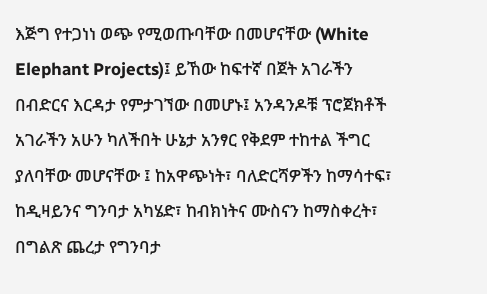እጅግ የተጋነነ ወጭ የሚወጡባቸው በመሆናቸው (White Elephant Projects)፤ ይኸው ከፍተኛ በጀት አገራችን በብድርና እርዳታ የምታገኘው በመሆኑ፤ አንዳንዶቹ ፕሮጀክቶች አገራችን አሁን ካለችበት ሁኔታ አንፃር የቅደም ተከተል ችግር ያለባቸው መሆናቸው ፤ ከአዋጭነት፣ ባለድርሻዎችን ከማሳተፍ፣ ከዲዛይንና ግንባታ አካሄድ፣ ከብክነትና ሙስናን ከማስቀረት፣ በግልጽ ጨረታ የግንባታ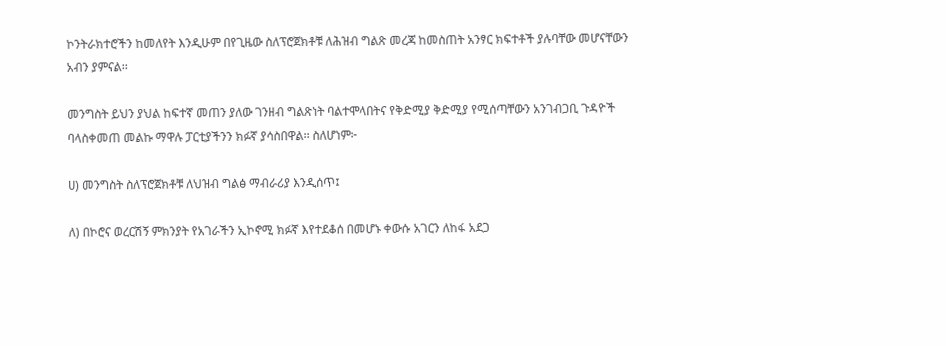ኮንትራክተሮችን ከመለየት እንዲሁም በየጊዜው ስለፕሮጀክቶቹ ለሕዝብ ግልጽ መረጃ ከመስጠት አንፃር ክፍተቶች ያሉባቸው መሆናቸውን አብን ያምናል፡፡

መንግስት ይህን ያህል ከፍተኛ መጠን ያለው ገንዘብ ግልጽነት ባልተሞላበትና የቅድሚያ ቅድሚያ የሚሰጣቸውን አንገብጋቢ ጉዳዮች ባላስቀመጠ መልኩ ማዋሉ ፓርቲያችንን ክፉኛ ያሳስበዋል፡፡ ስለሆነም፦

ሀ) መንግስት ስለፕሮጀክቶቹ ለህዝብ ግልፅ ማብራሪያ እንዲሰጥ፤

ለ) በኮሮና ወረርሽኝ ምክንያት የአገራችን ኢኮኖሚ ክፉኛ እየተደቆሰ በመሆኑ ቀውሱ አገርን ለከፋ አደጋ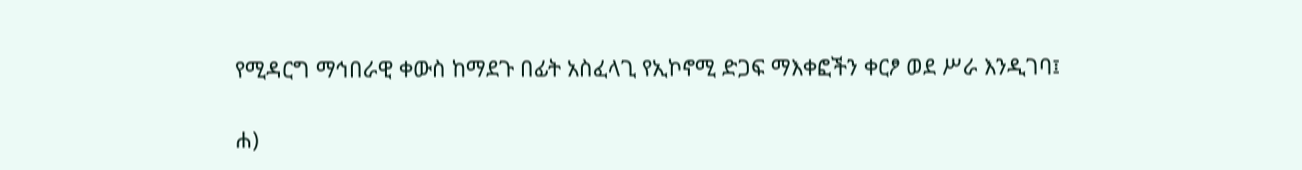የሚዳርግ ማኅበራዊ ቀውስ ከማደጉ በፊት አስፈላጊ የኢኮኖሚ ድጋፍ ማእቀፎችን ቀርፆ ወደ ሥራ እንዲገባ፤

ሐ)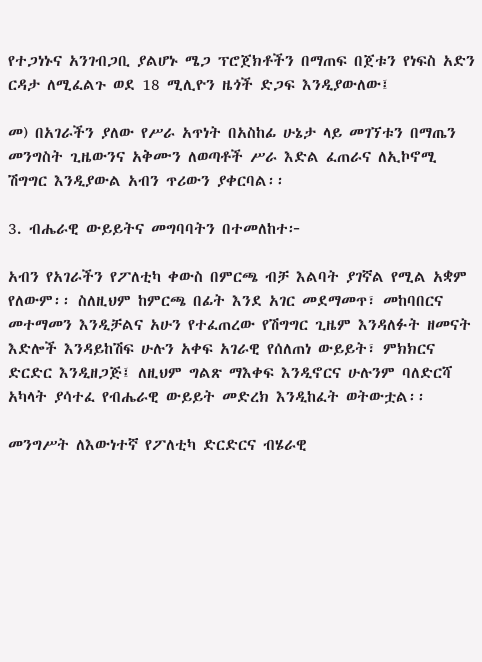የተጋነኑና አንገብጋቢ ያልሆኑ ሜጋ ፕሮጀክቶችን በማጠፍ በጀቱን የነፍስ አድን ርዳታ ለሚፈልጉ ወደ 18 ሚሊዮን ዜጎች ድጋፍ እንዲያውለው፤

መ) በአገራችን ያለው የሥራ አጥነት በአስከፊ ሁኔታ ላይ መገኘቱን በማጤን መንግስት ጊዜውንና አቅሙን ለወጣቶች ሥራ እድል ፈጠራና ለኢኮኖሚ ሽግግር እንዲያውል አብን ጥሪውን ያቀርባል፡፡

3. ብሔራዊ ውይይትና መግባባትን በተመለከተ፦

አብን የአገራችን የፖለቲካ ቀውስ በምርጫ ብቻ እልባት ያገኛል የሚል አቋም የለውም፡፡ ስለዚህም ከምርጫ በፊት እንደ አገር መደማመጥ፣ መከባበርና መተማመን እንዲቻልና አሁን የተፈጠረው የሽግግር ጊዜም እንዳለፉት ዘመናት እድሎች እንዳይከሽፍ ሁሉን አቀፍ አገራዊ የሰለጠነ ውይይት፣ ምክክርና ድርድር እንዲዘጋጅ፤ ለዚህም ግልጽ ማእቀፍ እንዲኖርና ሁሉንም ባለድርሻ አካላት ያሳተፈ የብሔራዊ ውይይት መድረክ እንዲከፈት ወትውቷል፡፡

መንግሥት ለእውነተኛ የፖለቲካ ድርድርና ብሄራዊ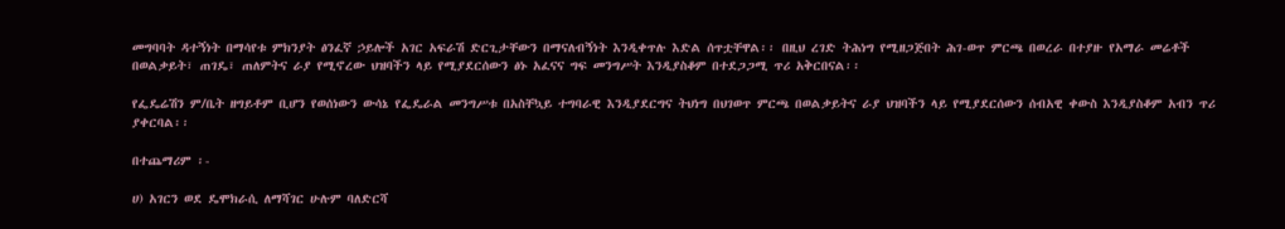መግባባት ዳተኝነት በማሳየቱ ምክንያት ፅንፈኛ ኃይሎች አገር አፍራሽ ድርጊታቸውን በማናለብኝነት እንዲቀጥሉ እድል ሰጥቷቸዋል፡፡ በዚህ ረገድ ትሕነግ የሚዘጋጅበት ሕገ-ወጥ ምርጫ በወረራ በተያዙ የአማራ መሬቶች በወልቃይት፣ ጠገዴ፣ ጠለምትና ራያ የሚኖረው ህዝባችን ላይ የሚያደርሰውን ፅኑ አፈናና ግፍ መንግሥት እንዲያስቆም በተደጋጋሚ ጥሪ አቅርበናል፡፡

የፌዴሬሽን ም/ቤት ዘግይቶም ቢሆን የወሰነውን ውሳኔ የፌዴራል መንግሥቱ በአስቸኳይ ተግባራዊ እንዲያደርግና ትህነግ በህገወጥ ምርጫ በወልቃይትና ራያ ህዝባችን ላይ የሚያደርሰውን ሰብአዊ ቀውስ እንዲያስቆም አብን ጥሪ ያቀርባል፡፡

በተጨማሪም ፡-

ሀ) አገርን ወደ ዴሞክራሲ ለማሻገር ሁሉም ባለድርሻ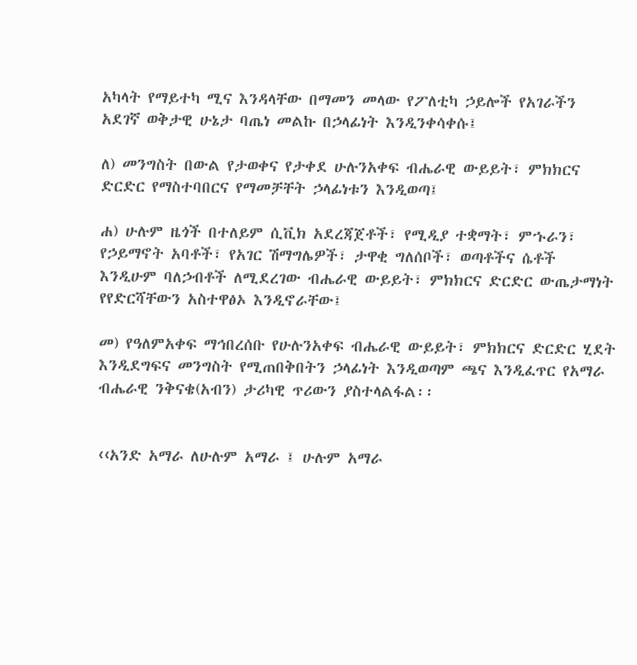አካላት የማይተካ ሚና እንዳላቸው በማመን መላው የፖለቲካ ኃይሎች የአገራችን አደገኛ ወቅታዊ ሁኔታ ባጤነ መልኩ በኃላፊነት እንዲንቀሳቀሱ፤

ለ) መንግስት በውል የታወቀና የታቀደ ሁሉንአቀፍ ብሔራዊ ውይይት፣ ምክክርና ድርድር የማስተባበርና የማመቻቸት ኃላፊነቱን እንዲወጣ፤

ሐ) ሁሉም ዜጎች በተለይም ሲቪክ አደረጃጀቶች፣ የሚዲያ ተቋማት፣ ምኁራን፣ የኃይማኖት አባቶች፣ የአገር ሽማግሌዎች፣ ታዋቂ ግለሰቦች፣ ወጣቶችና ሴቶች እንዲሁም ባለኃብቶች ለሚደረገው ብሔራዊ ውይይት፣ ምክክርና ድርድር ውጤታማነት የየድርሻቸውን አስተዋፅኦ እንዲኖራቸው፤

መ) የዓለምአቀፍ ማኅበረሰቡ የሁሉንአቀፍ ብሔራዊ ውይይት፣ ምክክርና ድርድር ሂደት እንዲደግፍና መንግስት የሚጠበቅበትን ኃላፊነት እንዲወጣም ጫና እንዲፈጥር የአማራ ብሔራዊ ንቅናቄ(አብን) ታሪካዊ ጥሪውን ያስተላልፋል፡፡


‹‹አንድ አማራ ለሁሉም አማራ ፤ ሁሉም አማራ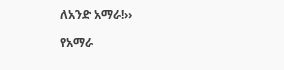ለአንድ አማራ!››

የአማራ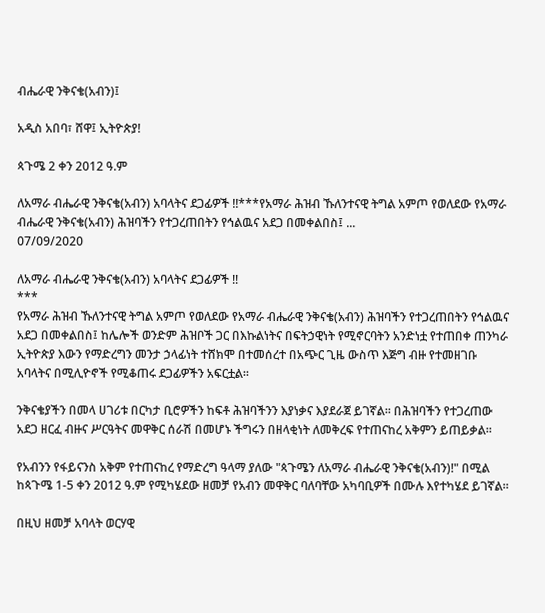ብሔራዊ ንቅናቄ(አብን)፤

አዲስ አበባ፣ ሸዋ፤ ኢትዮጵያ!

ጳጉሜ 2 ቀን 2012 ዓ.ም

ለአማራ ብሔራዊ ንቅናቄ(አብን) አባላትና ደጋፊዎች !!***የአማራ ሕዝብ ኹለንተናዊ ትግል አምጦ የወለደው የአማራ ብሔራዊ ንቅናቄ(አብን) ሕዝባችን የተጋረጠበትን የኅልዉና አደጋ በመቀልበስ፤ ...
07/09/2020

ለአማራ ብሔራዊ ንቅናቄ(አብን) አባላትና ደጋፊዎች !!
***
የአማራ ሕዝብ ኹለንተናዊ ትግል አምጦ የወለደው የአማራ ብሔራዊ ንቅናቄ(አብን) ሕዝባችን የተጋረጠበትን የኅልዉና አደጋ በመቀልበስ፤ ከሌሎች ወንድም ሕዝቦች ጋር በእኩልነትና በፍትኃዊነት የሚኖርባትን አንድነቷ የተጠበቀ ጠንካራ ኢትዮጵያ እውን የማድረግን መንታ ኃላፊነት ተሸክሞ በተመሰረተ በአጭር ጊዜ ውስጥ እጅግ ብዙ የተመዘገቡ አባላትና በሚሊዮኖች የሚቆጠሩ ደጋፊዎችን አፍርቷል፡፡

ንቅናቄያችን በመላ ሀገሪቱ በርካታ ቢሮዎችን ከፍቶ ሕዝባችንን እያነቃና እያደራጀ ይገኛል፡፡ በሕዝባችን የተጋረጠው አደጋ ዘርፈ ብዙና ሥርዓትና መዋቅር ሰራሽ በመሆኑ ችግሩን በዘላቂነት ለመቅረፍ የተጠናከረ አቅምን ይጠይቃል።

የአብንን የፋይናንስ አቅም የተጠናከረ የማድረግ ዓላማ ያለው "ጳጉሜን ለአማራ ብሔራዊ ንቅናቄ(አብን)!" በሚል ከጳጉሜ 1-5 ቀን 2012 ዓ.ም የሚካሄደው ዘመቻ የአብን መዋቅር ባለባቸው አካባቢዎች በሙሉ እየተካሄደ ይገኛል።

በዚህ ዘመቻ አባላት ወርሃዊ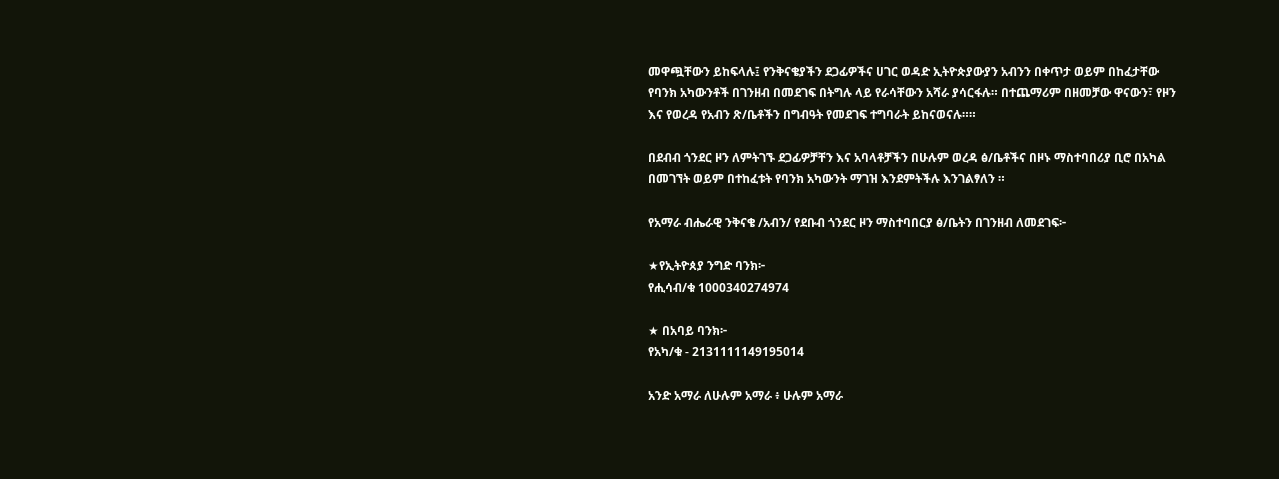መዋጯቸውን ይከፍላሉ፤ የንቅናቄያችን ደጋፊዎችና ሀገር ወዳድ ኢትዮጵያውያን አብንን በቀጥታ ወይም በከፈታቸው የባንክ አካውንቶች በገንዘብ በመደገፍ በትግሉ ላይ የራሳቸውን አሻራ ያሳርፋሉ። በተጨማሪም በዘመቻው ዋናውን፣ የዞን እና የወረዳ የአብን ጽ/ቤቶችን በግብዓት የመደገፍ ተግባራት ይከናወናሉ።።

በደብብ ጎንደር ዞን ለምትገኙ ደጋፊዎቻቸን እና አባላቶቻችን በሁሉም ወረዳ ፅ/ቤቶችና በዞኑ ማስተባበሪያ ቢሮ በአካል በመገኘት ወይም በተከፈቱት የባንክ አካውንት ማገዝ እንደምትችሉ እንገልፃለን ።

የአማራ ብሔራዊ ንቅናቄ /አብን/ የደቡብ ጎንደር ዞን ማስተባበርያ ፅ/ቤትን በገንዘብ ለመደገፍ፦

★የኢትዮጰያ ንግድ ባንክ፦
የሒሳብ/ቁ 1000340274974

★ በአባይ ባንክ፦
የአካ/ቁ - 2131111149195014

አንድ አማራ ለሁሉም አማራ ፥ ሁሉም አማራ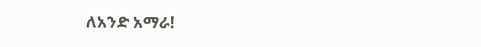ለአንድ አማራ!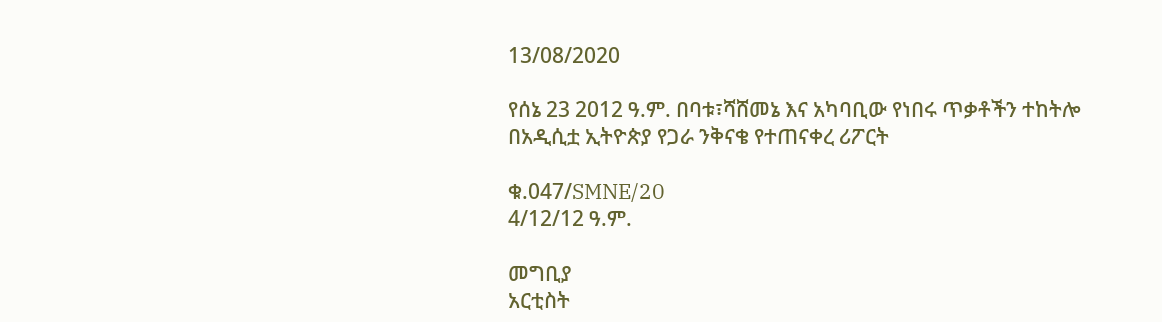13/08/2020

የሰኔ 23 2012 ዓ.ም. በባቱ፣ሻሸመኔ እና አካባቢው የነበሩ ጥቃቶችን ተከትሎ በአዲሲቷ ኢትዮጵያ የጋራ ንቅናቄ የተጠናቀረ ሪፖርት

ቁ.047/SMNE/20
4/12/12 ዓ.ም.

መግቢያ
አርቲስት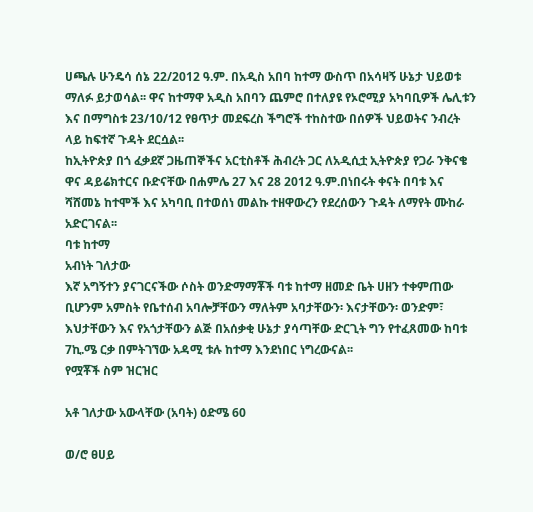ሀጫሉ ሁንዴሳ ሰኔ 22/2012 ዓ.ም. በአዲስ አበባ ከተማ ውስጥ በአሳዛኝ ሁኔታ ህይወቱ ማለፉ ይታወሳል፡፡ ዋና ከተማዋ አዲስ አበባን ጨምሮ በተለያዩ የኦሮሚያ አካባቢዎች ሌሊቱን እና በማግስቱ 23/10/12 የፀጥታ መደፍረስ ችግሮች ተከስተው በሰዎች ህይወትና ንብረት ላይ ከፍተኛ ጉዳት ደርሷል፡፡
ከኢትዮጵያ በጎ ፈቃደኛ ጋዜጠኞችና አርቲስቶች ሕብረት ጋር ለአዲሲቷ ኢትዮጵያ የጋራ ንቅናቄ ዋና ዳይሬክተርና ቡድናቸው በሐምሌ 27 እና 28 2012 ዓ.ም.በነበሩት ቀናት በባቱ እና ሻሸመኔ ከተሞች እና አካባቢ በተወሰነ መልኩ ተዘዋውረን የደረሰውን ጉዳት ለማየት ሙከራ አድርገናል፡፡
ባቱ ከተማ
አብነት ገለታው
እኛ አግኝተን ያናገርናችው ሶስት ወንድማማቾች ባቱ ከተማ ዘመድ ቤት ሀዘን ተቀምጠው ቢሆንም አምስት የቤተሰብ አባሎቻቸውን ማለትም አባታቸውን፡ እናታቸውን፡ ወንድም፣ እህታቸውን እና የአጎታቸውን ልጅ በአሰቃቂ ሁኔታ ያሳጣቸው ድርጊት ግን የተፈጸመው ከባቱ 7ኪ.ሜ ርቃ በምትገኘው አዳሚ ቱሉ ከተማ እንደነበር ነግረውናል፡፡
የሟቾች ስም ዝርዝር

አቶ ገለታው አውላቸው (አባት) ዕድሜ 60

ወ/ሮ ፀሀይ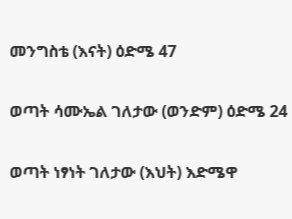መንግስቴ (እናት) ዕድሜ 47

ወጣት ሳሙኤል ገለታው (ወንድም) ዕድሜ 24

ወጣት ነፃነት ገለታው (እህት) እድሜዋ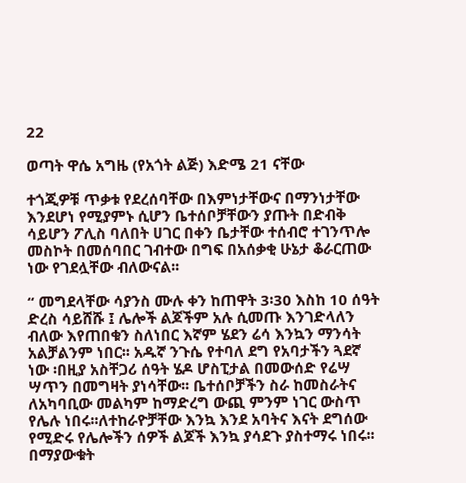22

ወጣት ዋሴ አግዜ (የአጎት ልጅ) እድሜ 21 ናቸው

ተጎጂዎቹ ጥቃቱ የደረሰባቸው በእምነታቸውና በማንነታቸው እንደሆነ የሚያምኑ ሲሆን ቤተሰቦቻቸውን ያጡት በድብቅ ሳይሆን ፖሊስ ባለበት ሀገር በቀን ቤታቸው ተሰብሮ ተገንጥሎ መስኮት በመሰባበር ገብተው በግፍ በአሰቃቂ ሁኔታ ቆራርጠው ነው የገደሏቸው ብለውናል፡፡

“ መግደላቸው ሳያንስ ሙሉ ቀን ከጠዋት 3፡30 እስከ 10 ሰዓት ድረስ ሳይሸሹ ፤ ሌሎች ልጆችም አሉ ሲመጡ እንገድላለን ብለው እየጠበቁን ስለነበር እኛም ሄደን ሬሳ እንኳን ማንሳት አልቻልንም ነበር፡፡ አዱኛ ንጉሴ የተባለ ደግ የአባታችን ጓደኛ ነው ፡በዚያ አስቸጋሪ ሰዓት ሄዶ ሆስፒታል በመውሰድ የሬሣ ሣጥን በመግዛት ያነሳቸው፡፡ ቤተሰቦቻችን ስራ ከመስራትና ለአካባቢው መልካም ከማድረግ ውጪ ምንም ነገር ውስጥ የሌሉ ነበሩ፡፡ለተከራዮቻቸው እንኳ እንደ አባትና እናት ደግሰው የሚድሩ የሌሎችን ሰዎች ልጆች እንኳ ያሳደጉ ያስተማሩ ነበሩ፡፡ በማያውቁት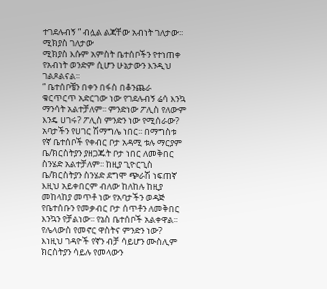ተገደሉብኝ ” ብሏል ልጃቸው አብነት ገለታው፡፡
ሚክያስ ገለታው
ሚክያስ እሱም አምስት ቤተሰቦችን የተነጠቀ የአብነት ወንድም ሲሆን ሁኔታውን እንዲህ ገልጾልናል፡፡
“ ቤተሰቦቼን በቀን በፋስ በቆንጨራ ቁርጥርጥ አድርገው ነው የገደሉብኝ ሬሳ እንኳ ማንሳት አልተቻለም፡፡ ምንድነው ፖሊስ የለውም እንዴ ሀገሩ? ፖሊስ ምንድን ነው የሚሰራው? አባታችን የሀገር ሽማግሌ ነበር፡፡ በማግስቱ የኛ ቤተሰቦች የቀብር ቦታ አዳሚ ቱሉ ማርያም ቤ/ክርስትያን ያዘጋጁት ቦታ ነበር ለመቅበር ስንሄድ አልተቻለም፡፡ ከዚያ ጊዮርጊስ ቤ/ክርስትያን ስንሄድ ደግሞ ጭራሽ ነፍጠኛ እዚህ አይቀበርም ብለው ከለከሉ ከዚያ መከላከያ መጥቶ ነው የአባታችን ወዳጅ የቤተሰቡን የመቃብር ቦታ ሰጥቶን ለመቅበር እንኳን የቻልነው፡፡ የኔስ ቤተሰቦች አልቀዋል፡፡የሌላውስ የመኖር ዋስትና ምንድን ነው? እነዚህ ገዳዮች የኛን ብቻ ሳይሆን ሙስሊም ክርስትያን ሳይሉ የመላውን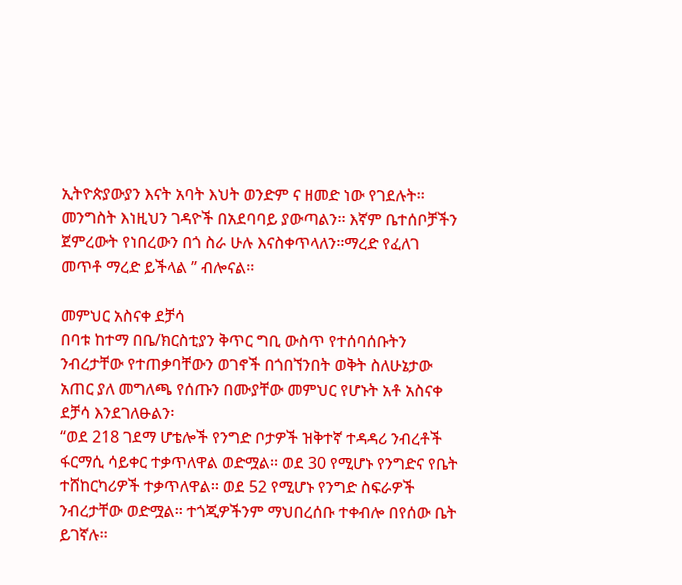ኢትዮጵያውያን እናት አባት እህት ወንድም ና ዘመድ ነው የገደሉት፡፡ መንግስት እነዚህን ገዳዮች በአደባባይ ያውጣልን፡፡ እኛም ቤተሰቦቻችን ጀምረውት የነበረውን በጎ ስራ ሁሉ እናስቀጥላለን፡፡ማረድ የፈለገ መጥቶ ማረድ ይችላል ” ብሎናል፡፡

መምህር አስናቀ ደቻሳ
በባቱ ከተማ በቤ/ክርስቲያን ቅጥር ግቢ ውስጥ የተሰባሰቡትን ንብረታቸው የተጠቃባቸውን ወገኖች በጎበኘንበት ወቅት ስለሁኔታው አጠር ያለ መግለጫ የሰጡን በሙያቸው መምህር የሆኑት አቶ አስናቀ ደቻሳ እንደገለፁልን፡
“ወደ 218 ገደማ ሆቴሎች የንግድ ቦታዎች ዝቅተኛ ተዳዳሪ ንብረቶች ፋርማሲ ሳይቀር ተቃጥለዋል ወድሟል፡፡ ወደ 30 የሚሆኑ የንግድና የቤት ተሸከርካሪዎች ተቃጥለዋል፡፡ ወደ 52 የሚሆኑ የንግድ ስፍራዎች ንብረታቸው ወድሟል፡፡ ተጎጂዎችንም ማህበረሰቡ ተቀብሎ በየሰው ቤት ይገኛሉ፡፡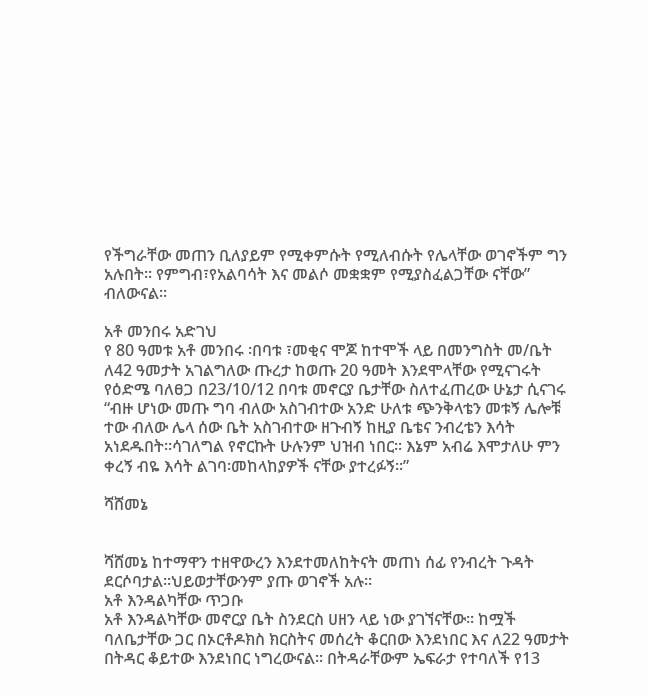የችግራቸው መጠን ቢለያይም የሚቀምሱት የሚለብሱት የሌላቸው ወገኖችም ግን አሉበት፡፡ የምግብ፣የአልባሳት እና መልሶ መቋቋም የሚያስፈልጋቸው ናቸው” ብለውናል፡፡

አቶ መንበሩ አድገህ
የ 80 ዓመቱ አቶ መንበሩ ፡በባቱ ፣መቂና ሞጆ ከተሞች ላይ በመንግስት መ/ቤት ለ42 ዓመታት አገልግለው ጡረታ ከወጡ 20 ዓመት እንደሞላቸው የሚናገሩት የዕድሜ ባለፀጋ በ23/10/12 በባቱ መኖርያ ቤታቸው ስለተፈጠረው ሁኔታ ሲናገሩ
“ብዙ ሆነው መጡ ግባ ብለው አስገብተው አንድ ሁለቱ ጭንቅላቴን መቱኝ ሌሎቹ ተው ብለው ሌላ ሰው ቤት አስገብተው ዘጉብኝ ከዚያ ቤቴና ንብረቴን እሳት አነደዱበት፡፡ሳገለግል የኖርኩት ሁሉንም ህዝብ ነበር፡፡ እኔም አብሬ እሞታለሁ ምን ቀረኝ ብዬ እሳት ልገባ፡መከላከያዎች ናቸው ያተረፉኝ፡፡”

ሻሸመኔ


ሻሸመኔ ከተማዋን ተዘዋውረን እንደተመለከትናት መጠነ ሰፊ የንብረት ጉዳት ደርሶባታል፡፡ህይወታቸውንም ያጡ ወገኖች አሉ፡፡
አቶ እንዳልካቸው ጥጋቡ
አቶ እንዳልካቸው መኖርያ ቤት ስንደርስ ሀዘን ላይ ነው ያገኘናቸው፡፡ ከሟች ባለቤታቸው ጋር በኦርቶዶክስ ክርስትና መሰረት ቆርበው እንደነበር እና ለ22 ዓመታት በትዳር ቆይተው እንደነበር ነግረውናል፡፡ በትዳራቸውም ኤፍራታ የተባለች የ13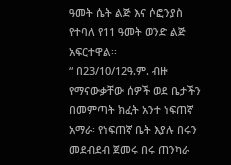ዓመት ሴት ልጅ እና ሶፎንያስ የተባለ የ11 ዓመት ወንድ ልጅ አፍርተዋል፡፡
“ በ23/10/12ዓ.ም. ብዙ የማናውቃቸው ሰዎች ወደ ቤታችን በመምጣት ክፈት አንተ ነፍጠኛ አማራ፡ የነፍጠኛ ቤት እያሉ በሩን መደብደብ ጀመሩ በሩ ጠንካራ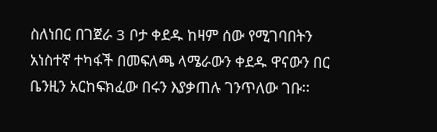ስለነበር በገጀራ 3 ቦታ ቀደዱ ከዛም ሰው የሚገባበትን አነስተኛ ተካፋች በመፍለጫ ላሜራውን ቀደዱ ዋናውን በር ቤንዚን አርከፍክፈው በሩን እያቃጠሉ ገንጥለው ገቡ፡፡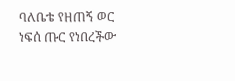ባለቤቴ የዘጠኝ ወር ነፍሰ ጡር የነበረችው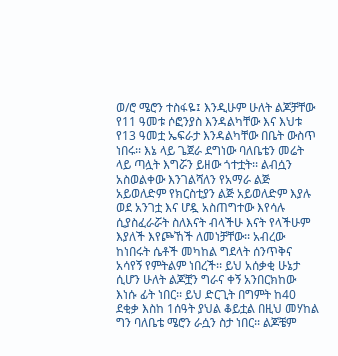ወ/ሮ ሜሮን ተስፋዬ፤ እንዲሁም ሁለት ልጆቻቸው የ11 ዓመቱ ሶፎንያስ እንዳልካቸው እና እህቱ የ13 ዓመቷ ኤፍራታ እንዳልካቸው በቤት ውስጥ ነበሩ፡፡ እኔ ላይ ጌጀራ ደግነው ባለቤቴን መሬት ላይ ጣሏት እግሯን ይዘው ጎተቷት፡፡ ልብሷን አስወልቀው እንገልሻለን የአማራ ልጅ አይወለድም የክርስቲያን ልጅ አይወለድም እያሉ ወደ አንገቷ እና ሆዷ አስጠግተው እየሳሉ ሲያስፈራሯት ስለእናት ብላችሁ እናት የላችሁም እያለች እየጮኸች ለመነቻቸው፡፡ አብረው ከነበሩት ሴቶች መካከል ግደላት ሰንጥቅና አሳየኝ የምትልም ነበረች፡፡ ይህ አሰቃቂ ሁኔታ ሲሆን ሁለት ልጆቿን ግራና ቀኝ አንበርክከው እነሱ ፊት ነበር፡፡ ይህ ድርጊት በግምት ከ40 ደቂቃ እስከ 1ሰዓት ያህል ቆይቷል በዚህ መሃከል ግን ባለቤቴ ሜሮን ራሷን ስታ ነበር፡፡ ልጆቼም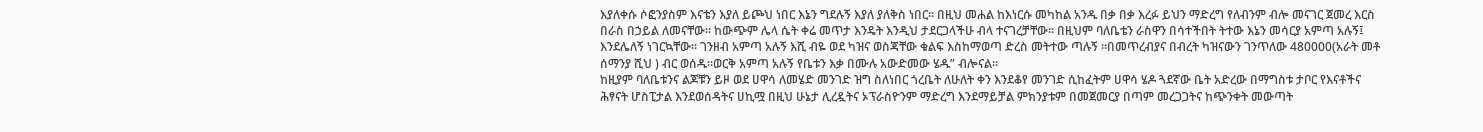እያለቀሱ ሶፎንያስም እናቴን እያለ ይጮህ ነበር እኔን ግደሉኝ እያለ ያለቅስ ነበር፡፡ በዚህ መሐል ከእነርሱ መካከል አንዱ በቃ በቃ እረፉ ይህን ማድረግ የለብንም ብሎ መናገር ጀመረ እርስ በራስ በኃይል ለመናቸው፡፡ ከውጭም ሌላ ሴት ቀሬ መጥታ እንዴት እንዲህ ታደርጋላችሁ ብላ ተናገረቻቸው፡፡ በዚህም ባለቤቴን ራስዋን በሳተችበት ትተው እኔን መሳርያ አምጣ አሉኝ፤ እንደሌለኝ ነገርኳቸው፡፡ ገንዘብ አምጣ አሉኝ እሺ ብዬ ወደ ካዝና ወስጃቸው ቁልፍ እስከማወጣ ድረስ መትተው ጣሉኝ ፡፡በመጥረብያና በብረት ካዝናውን ገንጥለው 480000(አራት መቶ ሰማንያ ሺህ ) ብር ወሰዱ፡፡ወርቅ አምጣ አሉኝ የቤቱን እቃ በሙሉ አውድመው ሄዱ” ብሎናል፡፡
ከዚያም ባለቤቱንና ልጆቹን ይዞ ወደ ሀዋሳ ለመሄድ መንገድ ዝግ ስለነበር ጎረቤት ለሁለት ቀን እንደቆየ መንገድ ሲከፈትም ሀዋሳ ሄዶ ጓደኛው ቤት አድረው በማግስቱ ታቦር የእናቶችና ሕፃናት ሆስፒታል እንደወሰዳትና ሀኪሟ በዚህ ሁኔታ ሊረዷትና ኦፕራስዮንም ማድረግ እንደማይቻል ምክንያቱም በመጀመርያ በጣም መረጋጋትና ከጭንቀት መውጣት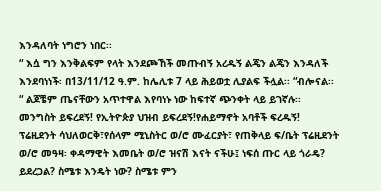እንዳለባት ነግሮን ነበር፡፡
“ እሷ ግን እንቅልፍም የላት እንደጮኸች መጡብኝ አረዱኝ ልጄን ልጄን እንዳለች እንደባነነች፡ በ13/11/12 ዓ.ም. ከሌሊቱ 7 ላይ ሕይወቷ ሊያልፍ ችሏል፡፡ “ብሎናል፡፡
“ ልጆቼም ጤናቸውን አጥተዋል እየባነኑ ነው ከፍተኛ ጭንቀት ላይ ይገኛሉ፡፡ መንግስት ይፍረደኝ! የኢትዮጵያ ህዝብ ይፍረደኝ!የሐይማኖት አባቶች ፍረዱኝ! ፕሬዚደንት ሳህለወርቅ፣የሰላም ሚኒስትር ወ/ሮ ሙፈርያት፣ የጠቅላይ ፍ/ቤት ፕሬዚደንት ወ/ሮ መዓዛ፡ ቀዳማዊት እመቤት ወ/ሮ ዝናሽ እናት ናችሁ፤ ነፍሰ ጡር ላይ ጎራዴ? ይደረጋል? ስሜቱ እንዴት ነው? ስሜቱ ምን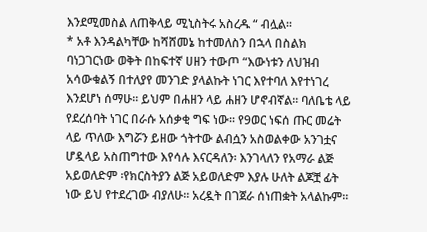እንደሚመስል ለጠቅላይ ሚኒስትሩ አስረዱ “ ብሏል፡፡
* አቶ እንዳልካቸው ከሻሸመኔ ከተመለስን በኋላ በስልክ ባነጋገርነው ወቅት በከፍተኛ ሀዘን ተውጦ “እውነቱን ለህዝብ አሳውቁልኝ በተለያየ መንገድ ያላልኩት ነገር እየተባለ እየተነገረ እንደሆነ ሰማሁ፡፡ ይህም በሐዘን ላይ ሐዘን ሆኖብኛል፡፡ ባለቤቴ ላይ የደረሰባት ነገር በራሱ አሰቃቂ ግፍ ነው፡፡ የ9ወር ነፍሰ ጡር መሬት ላይ ጥለው እግሯን ይዘው ጎትተው ልብሷን አስወልቀው አንገቷና ሆዷላይ አስጠግተው እየሳሉ እናርዳለን፡ እንገላለን የአማራ ልጅ አይወለድም ፡የክርስትያን ልጅ አይወለድም እያሉ ሁለት ልጆቿ ፊት ነው ይህ የተደረገው ብያለሁ፡፡ አረዷት በገጀራ ሰነጠቋት አላልኩም፡፡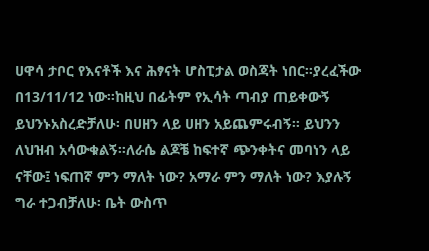ሀዋሳ ታቦር የእናቶች እና ሕፃናት ሆስፒታል ወስጃት ነበር፡፡ያረፈችው በ13/11/12 ነው፡፡ከዚህ በፊትም የኢሳት ጣብያ ጠይቀውኝ ይህንኑአስረድቻለሁ፡ በሀዘን ላይ ሀዘን አይጨምሩብኝ፡፡ ይህንን ለህዝብ አሳውቁልኝ፡፡ለራሴ ልጆቼ ከፍተኛ ጭንቀትና መባነን ላይ ናቸው፤ ነፍጠኛ ምን ማለት ነው? አማራ ምን ማለት ነው? እያሉኝ ግራ ተጋብቻለሁ፡ ቤት ውስጥ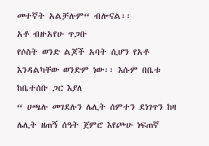መተኛት አልቻሉም“ ብሎናል፡፡
አቶ ብዙአየሁ ጥጋቡ
የሶስት ወንድ ልጆች አባት ሲሆን የአቶ እንዳልካቸው ወንድም ነው፡፡ እሱም በቤቱ ከቤተሰቡ ጋር እያለ
“ ሀጫሉ መገደሉን ሌሊት ሰምተን ደነገጥን ከዛ ሌሊት ዘጠኝ ሰዓት ጀምሮ እየጮሁ ነፍጠኛ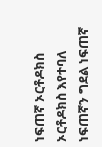ነፍጠኛ ኦርቶዶክስ ኦርቶዶክስ እየተባለ ነፍጠኛን ግደል ነፍጠኛ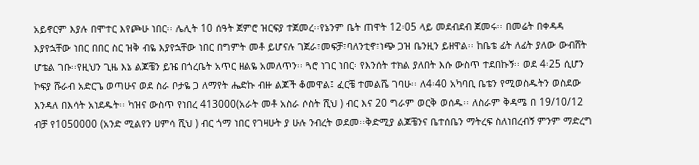አይኖርም እያሉ በሞተር እየጮሁ ነበር፡፡ ሌሊት 10 ሰዓት ጀምሮ ዝርፍያ ተጀመረ፡፡የኔንም ቤት ጠዋት 12፡05 ላይ መደብደብ ጀመሩ፡፡ በመሬት በቀዳዳ እያየኋቸው ነበር በበር ስር ዝቅ ብዬ እያየኋቸው ነበር በግምት መቶ ይሆናሉ ገጀራ፣መፍቻ፣ባለንቲኖ፣ነጭ ጋዝ ቤንዚን ይዘዋል፡፡ ከቤቴ ፊት ለፊት ያለው ውብሸት ሆቴል ገቡ፡፡የዚህን ጊዜ እኔ ልጆቼን ይዤ በጎረቤት አጥር ዘልዬ አመለጥን፡፡ ጓሮ ነገር ነበር፡ የእንሰት ተክል ያለበት እሱ ውስጥ ተደበኩኝ፡፡ ወደ 4፡25 ሲሆን ኮፍያ ሹራብ አድርጌ ወጣሁና ወደ ስራ ቦታዬ ጋ ለማየት ሔድኩ ብዙ ልጆች ቆመዋል፤ ፈርቼ ተመልሼ ገባሁ፡፡ ለ4፡40 አካባቢ ቤቴን የሚወስዱትን ወስደው እንዳለ በእሳት አነደዱት፡፡ ካዝና ውስጥ የነበረ 413000(አራት መቶ አስራ ሶስት ሺህ ) ብር እና 20 ግራም ወርቅ ወሰዱ፡፡ ለስራም ቅዳሜ በ 19/10/12 ብቻ የ1050000 (አንድ ሚልየን ሀምሳ ሺህ ) ብር ጎማ ነበር የገዛሁት ያ ሁሉ ንብረት ወደመ፡፡ቅድሚያ ልጆቼንና ቤተሰቤን ማትረፍ ስለነበረብኝ ምንም ማድረግ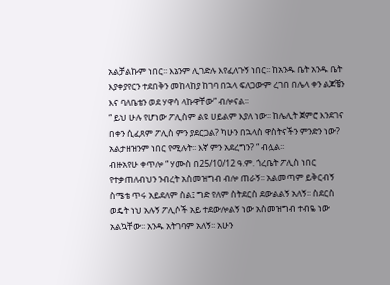አልቻልኩም ነበር፡፡ እኔንም ሊገድሉ እየፈለጉኝ ነበር፡፡ ከአንዱ ቤት አንዱ ቤት እያቀያየርን ተደበቅን መከላከያ ከገባ በኋላ ፍለጋውም ረገበ በሌላ ቀን ልጆቼን እና ባለቤቴን ወደ ሃዋሳ ላኩዋቸው” ብሎናል፡፡
“ ይህ ሁሉ የሆነው ፖሊስም ልዩ ሀይልም እያለ ነው፡፡ ከሌሊት ጀምሮ እንደገና በቀን ሲፈጸም ፖሊስ ምን ያደርጋል? ካሁን በኋላስ ዋስትናችን ምንድን ነው? አልታዘዝንም ነበር የሚሉት፡፡ እኛ ምን አደረግን? “ ብሏል፡፡
ብዙአየሁ ቀጥሎ “ ሃሙስ በ25/10/12 ዓ.ም. ጎረቤት ፖሊስ ነበር የተቃጠለብህን ንብረት አስመዝግብ ብሎ ጠራኝ፡፡ አልመጣም ይቅርብኝ ስሜቴ ጥሩ አይደለም ስል፤ ግድ የለም ስትደርስ ደውልልኝ አለኝ፡፡ ስደርስ ወዴት ነህ አሉኝ ፖሊሶች አይ ተደውሎልኝ ነው አስመዝግብ ተብዬ ነው አልኳቸው፡፡ አንዱ አትገባም አለኝ፡፡ አሁን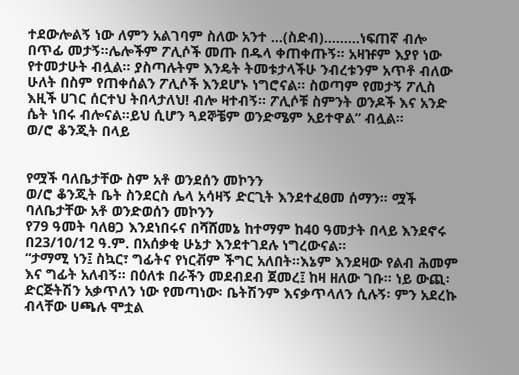ተደውሎልኝ ነው ለምን አልገባም ስለው አንተ …(ስድብ)………ነፍጠኛ ብሎ በጥፊ መታኝ፡፡ሌሎችም ፖሊሶች መጡ በዱላ ቀጠቀጡኝ፡፡ አዛዡም እያየ ነው የተመታሁት ብሏል፡፡ ያስጣሉትም እንዴት ትመቱታላችሁ ንብረቱንም አጥቶ ብለው ሁለት በስም የጠቀሰልን ፖሊሶች እንደሆኑ ነግሮናል፡፡ ስወጣም የመታኝ ፖሊስ እዚች ሀገር ሰርተህ ትበላታለህ! ብሎ ዛተብኝ፡፡ ፖሊሶቹ ስምንት ወንዶች እና አንድ ሴት ነበሩ ብሎናል፡፡ይህ ሲሆን ጓደኞቼም ወንድሜም አይተዋል” ብሏል፡፡
ወ/ሮ ቆንጂት በላይ


የሟች ባለቤታቸው ስም አቶ ወንደሰን መኮንን
ወ/ሮ ቆንጂት ቤት ስንደርስ ሌላ አሳዛኝ ድርጊት እንደተፈፀመ ሰማን፡፡ ሟች ባለቤታቸው አቶ ወንድወሰን መኮንን
የ79 ዓመት ባለፀጋ እንደነበሩና በሻሸመኔ ከተማም ከ40 ዓመታት በላይ እንደኖሩ በ23/10/12 ዓ.ም. በአሰቃቂ ሁኔታ እንደተገደሉ ነግረውናል፡፡
“ታማሚ ነን፤ ስኳር፣ ግፊትና የነርቭም ችግር አለበት፡፡እኔም እንደዛው የልብ ሕመም እና ግፊት አለብኝ፡፡ በዕለቱ በራችን መደብደብ ጀመረ፤ ከዛ ዘለው ገቡ፡፡ ነይ ውጪ፡ ድርጅትሽን አቃጥለን ነው የመጣነው፡ ቤትሽንም እናቃጥላለን ሲሉኝ፡ ምን አደረኩ ብላቸው ሀጫሉ ሞቷል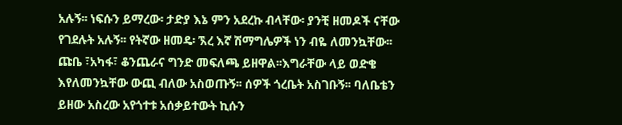አሉኝ፡፡ ነፍሱን ይማረው፡ ታድያ እኔ ምን አደረኩ ብላቸው፡ ያንቺ ዘመዶች ናቸው የገደሉት አሉኝ፡፡ የትኛው ዘመዴ፡ ኧረ እኛ ሽማግሌዎች ነን ብዬ ለመንኳቸው፡፡ ጩቤ ፣አካፋ፣ ቆንጨራና ግንድ መፍለጫ ይዘዋል፡፡እግራቸው ላይ ወድቄ እየለመንኳቸው ውጪ ብለው አስወጡኝ፡፡ ሰዎች ጎረቤት አስገቡኝ፡፡ ባለቤቴን ይዘው አስረው አየጎተቱ አሰቃይተውት ኪሱን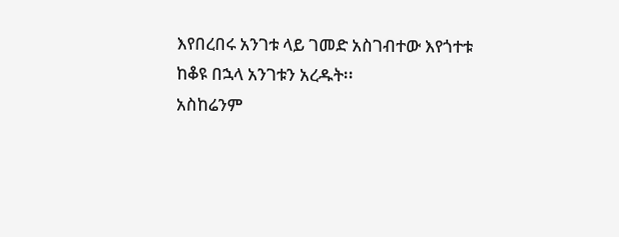እየበረበሩ አንገቱ ላይ ገመድ አስገብተው እየጎተቱ ከቆዩ በኋላ አንገቱን አረዱት፡፡
አስከሬንም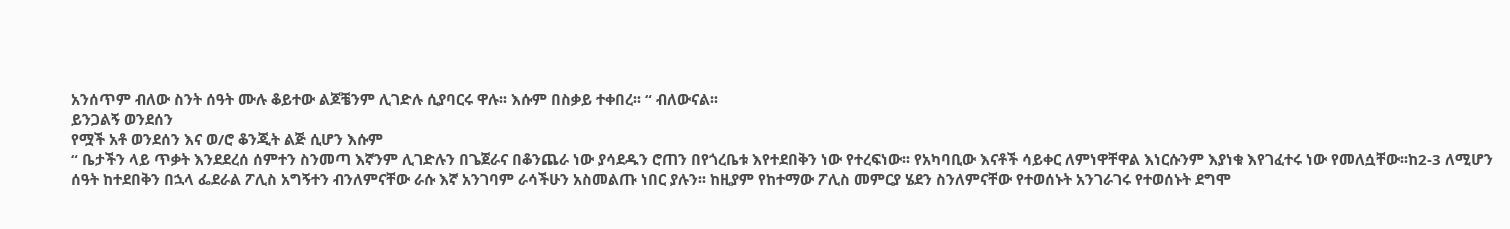አንሰጥም ብለው ስንት ሰዓት ሙሉ ቆይተው ልጆቼንም ሊገድሉ ሲያባርሩ ዋሉ፡፡ እሱም በስቃይ ተቀበረ፡፡ “ ብለውናል፡፡
ይንጋልኝ ወንደሰን
የሟች አቶ ወንደሰን እና ወ/ሮ ቆንጂት ልጅ ሲሆን እሱም
“ ቤታችን ላይ ጥቃት እንደደረሰ ሰምተን ስንመጣ እኛንም ሊገድሉን በጌጀራና በቆንጨራ ነው ያሳደዱን ሮጠን በየጎረቤቱ እየተደበቅን ነው የተረፍነው፡፡ የአካባቢው እናቶች ሳይቀር ለምነዋቸዋል እነርሱንም እያነቁ እየገፈተሩ ነው የመለሷቸው፡፡ከ2-3 ለሚሆን ሰዓት ከተደበቅን በኋላ ፌደራል ፖሊስ አግኝተን ብንለምናቸው ራሱ እኛ አንገባም ራሳችሁን አስመልጡ ነበር ያሉን፡፡ ከዚያም የከተማው ፖሊስ መምርያ ሄደን ስንለምናቸው የተወሰኑት አንገራገሩ የተወሰኑት ደግሞ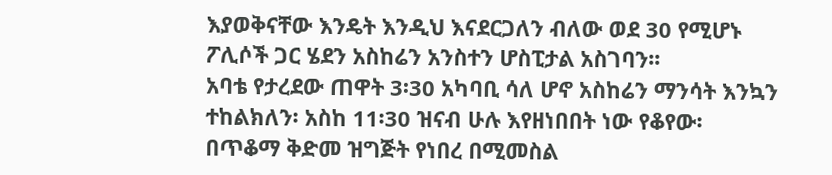እያወቅናቸው እንዴት እንዲህ እናደርጋለን ብለው ወደ 30 የሚሆኑ ፖሊሶች ጋር ሄደን አስከሬን አንስተን ሆስፒታል አስገባን፡፡
አባቴ የታረደው ጠዋት 3፡30 አካባቢ ሳለ ሆኖ አስከሬን ማንሳት እንኳን ተከልክለን፡ አስከ 11፡30 ዝናብ ሁሉ እየዘነበበት ነው የቆየው፡ በጥቆማ ቅድመ ዝግጅት የነበረ በሚመስል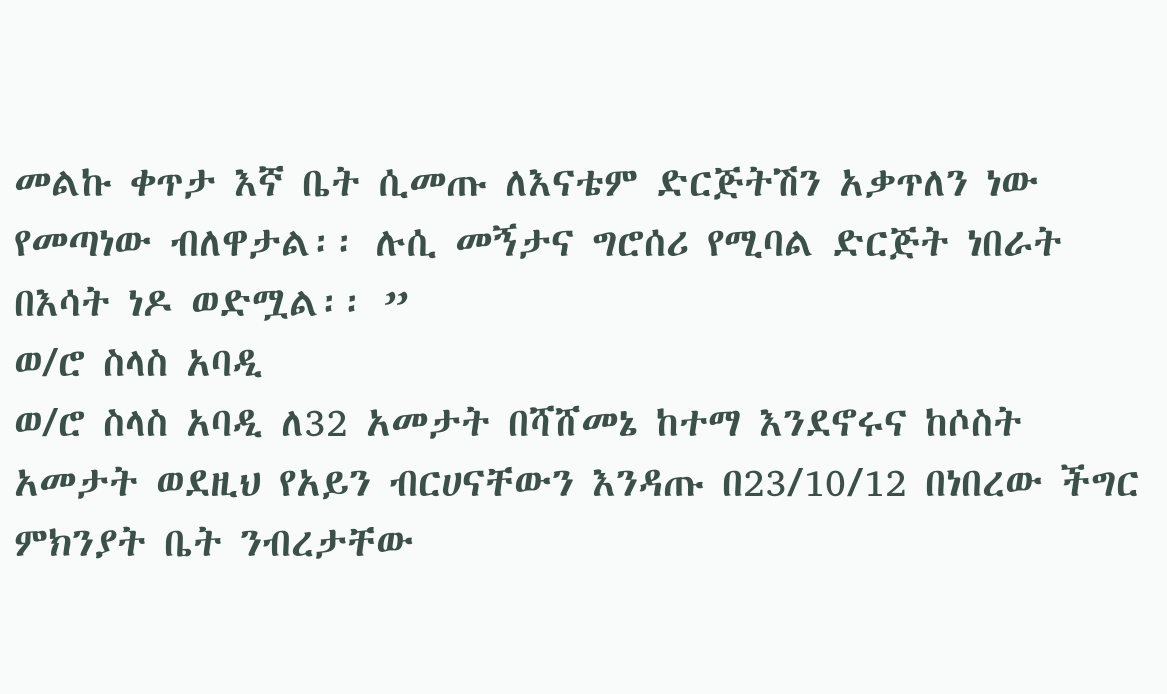መልኩ ቀጥታ እኛ ቤት ሲመጡ ለእናቴም ድርጅትሽን አቃጥለን ነው የመጣነው ብለዋታል፡፡ ሉሲ መኝታና ግሮሰሪ የሚባል ድርጅት ነበራት በእሳት ነዶ ወድሟል፡፡ ”
ወ/ሮ ስላስ አባዲ
ወ/ሮ ስላስ አባዲ ለ32 አመታት በሻሸመኔ ከተማ እንደኖሩና ከሶስት አመታት ወደዚህ የአይን ብርሀናቸውን እንዳጡ በ23/10/12 በነበረው ችግር ምክንያት ቤት ንብረታቸው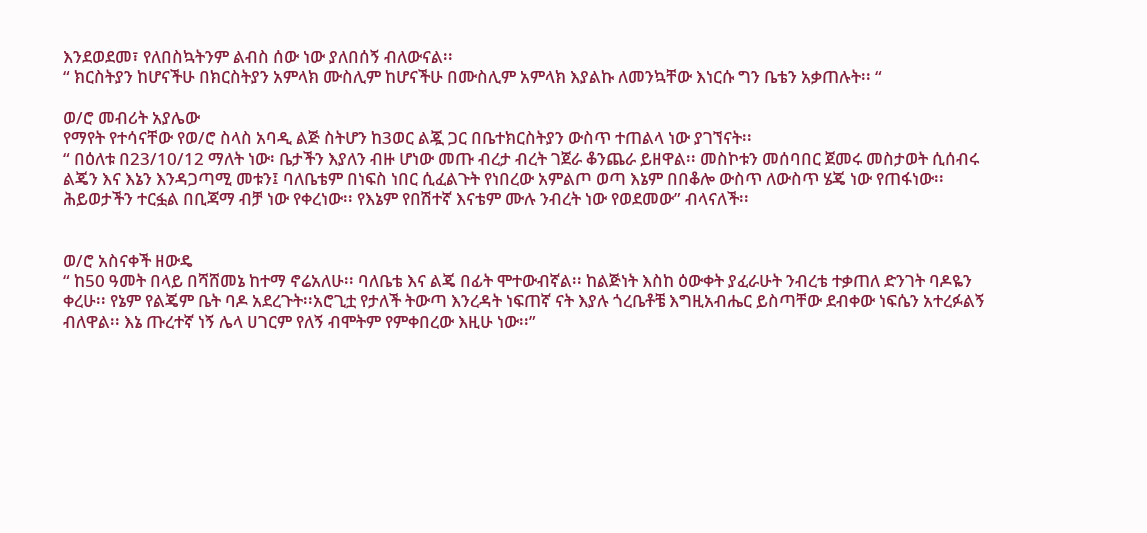እንደወደመ፣ የለበስኳትንም ልብስ ሰው ነው ያለበሰኝ ብለውናል፡፡
“ ክርስትያን ከሆናችሁ በክርስትያን አምላክ ሙስሊም ከሆናችሁ በሙስሊም አምላክ እያልኩ ለመንኳቸው እነርሱ ግን ቤቴን አቃጠሉት፡፡ “

ወ/ሮ መብሪት አያሌው
የማየት የተሳናቸው የወ/ሮ ስላስ አባዲ ልጅ ስትሆን ከ3ወር ልጇ ጋር በቤተክርስትያን ውስጥ ተጠልላ ነው ያገኘናት፡፡
“ በዕለቱ በ23/10/12 ማለት ነው፡ ቤታችን እያለን ብዙ ሆነው መጡ ብረታ ብረት ገጀራ ቆንጨራ ይዘዋል፡፡ መስኮቱን መሰባበር ጀመሩ መስታወት ሲሰብሩ ልጄን እና እኔን እንዳጋጣሚ መቱን፤ ባለቤቴም በነፍስ ነበር ሲፈልጉት የነበረው አምልጦ ወጣ እኔም በበቆሎ ውስጥ ለውስጥ ሄጄ ነው የጠፋነው፡፡ ሕይወታችን ተርፏል በቢጃማ ብቻ ነው የቀረነው፡፡ የእኔም የበሽተኛ እናቴም ሙሉ ንብረት ነው የወደመው” ብላናለች፡፡


ወ/ሮ አስናቀች ዘውዴ
“ ከ50 ዓመት በላይ በሻሸመኔ ከተማ ኖሬአለሁ፡፡ ባለቤቴ እና ልጄ በፊት ሞተውብኛል፡፡ ከልጅነት እስከ ዕውቀት ያፈራሁት ንብረቴ ተቃጠለ ድንገት ባዶዬን ቀረሁ፡፡ የኔም የልጄም ቤት ባዶ አደረጉት፡፡አሮጊቷ የታለች ትውጣ እንረዳት ነፍጠኛ ናት እያሉ ጎረቤቶቼ እግዚአብሔር ይስጣቸው ደብቀው ነፍሴን አተረፉልኝ ብለዋል፡፡ እኔ ጡረተኛ ነኝ ሌላ ሀገርም የለኝ ብሞትም የምቀበረው እዚሁ ነው፡፡”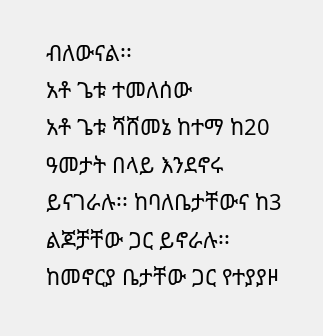ብለውናል፡፡
አቶ ጌቱ ተመለሰው
አቶ ጌቱ ሻሸመኔ ከተማ ከ20 ዓመታት በላይ እንደኖሩ ይናገራሉ፡፡ ከባለቤታቸውና ከ3 ልጆቻቸው ጋር ይኖራሉ፡፡ ከመኖርያ ቤታቸው ጋር የተያያዞ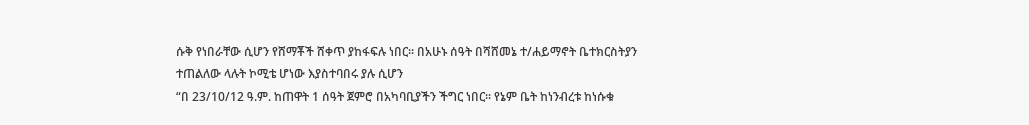ሱቅ የነበራቸው ሲሆን የሸማቾች ሸቀጥ ያከፋፍሉ ነበር፡፡ በአሁኑ ሰዓት በሻሸመኔ ተ/ሐይማኖት ቤተክርስትያን ተጠልለው ላሉት ኮሚቴ ሆነው እያስተባበሩ ያሉ ሲሆን
“በ 23/10/12 ዓ.ም. ከጠዋት 1 ሰዓት ጀምሮ በአካባቢያችን ችግር ነበር፡፡ የኔም ቤት ከነንብረቱ ከነሱቁ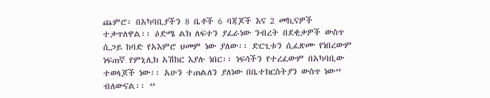ጨምሮ፡ በአካባቢያችን 8 ቤቶች 6 ባጃጆች እና 2 መኪናዎች ተቃጥለዋል፡፡ ዕድሜ ልክ ለፍተን ያፈራነው ንብረት በደቂቃዎች ውስጥ ሲጋይ ከባድ የአእምሮ ህመም ነው ያለው፡፡ ድርጊቱን ሲፈጽሙ የነበረውም ነፍጠኛ የምኒሊክ አሽከር እያሉ ነበር፡፡ ነፍሳችን የተረፈውም በአካባቢው ተወላጆች ነው፡፡ አሁን ተጠልለን ያለነው በቤተክርስትያን ውስጥ ነው” ብለውናል፡፡ ”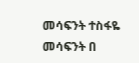መሳፍንት ተስፋዬ
መሳፍንት በ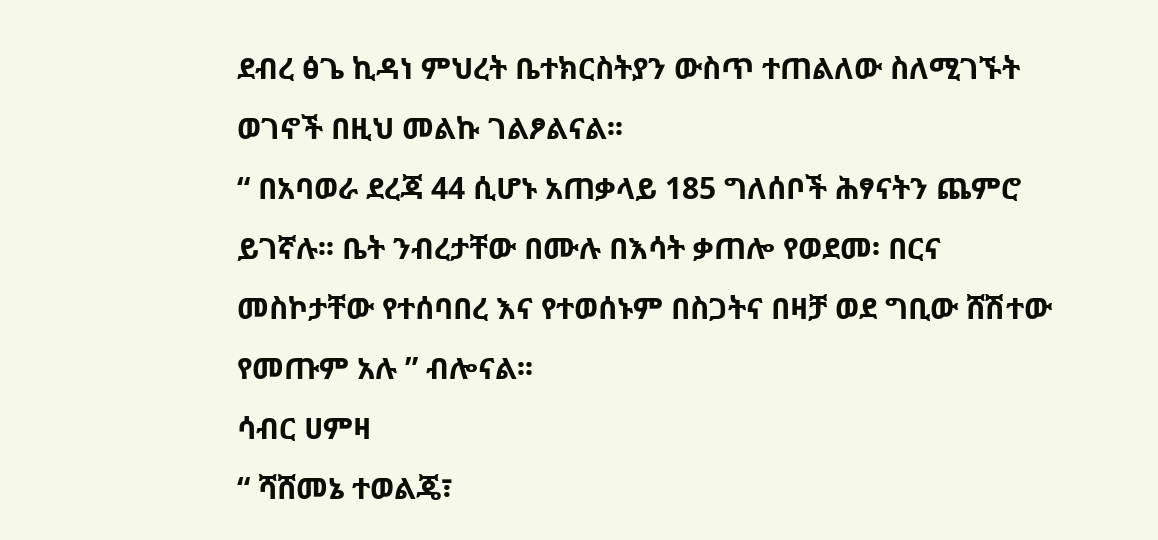ደብረ ፅጌ ኪዳነ ምህረት ቤተክርስትያን ውስጥ ተጠልለው ስለሚገኙት ወገኖች በዚህ መልኩ ገልፆልናል፡፡
“ በአባወራ ደረጃ 44 ሲሆኑ አጠቃላይ 185 ግለሰቦች ሕፃናትን ጨምሮ ይገኛሉ፡፡ ቤት ንብረታቸው በሙሉ በእሳት ቃጠሎ የወደመ፡ በርና መስኮታቸው የተሰባበረ እና የተወሰኑም በስጋትና በዛቻ ወደ ግቢው ሸሽተው የመጡም አሉ ” ብሎናል፡፡
ሳብር ሀምዛ
“ ሻሸመኔ ተወልጄ፣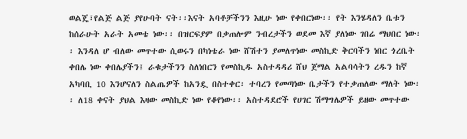ወልጄ፣የልጅ ልጅ ያየሁባት ናት፡፡እናት አባቶቻችንን እዚሁ ነው የቀበርነው፡፡ የት እንሄዳለን ቤቱን ከሰራሁት አራት አመቴ ነው፡፡ በዝርፍያም በቃጠሎም ንብረታችን ወደመ እኛ ያለነው ገበሬ ማህበር ነው፡፡ እንዳለ ሆ ብለው መጥተው ሲወሩን በካነቴራ ነው ሸሽተን ያመለጥነው መስኪድ ቅርባችን ነበር ጎረቤት ቀበሌ ነው ቀበሌያችን፤ ራቁታችንን ስለነበርን የመስኪዱ አስተዳዳሪ ሸህ ጀማል አልባሳትን ረዱን ከኛ አካባቢ 10 እንሆናለን ስልጤዎች ከአንዷ በስተቀር፡ ተባረን የመጣነው ቤታችን የተቃጠለው ማለት ነው፡፡ ለ18 ቀናት ያህል እዛው መስኪድ ነው የቆየነው፡፡ አስተዳደሮች የሀገር ሽማግሌዎች ይዘው መጥተው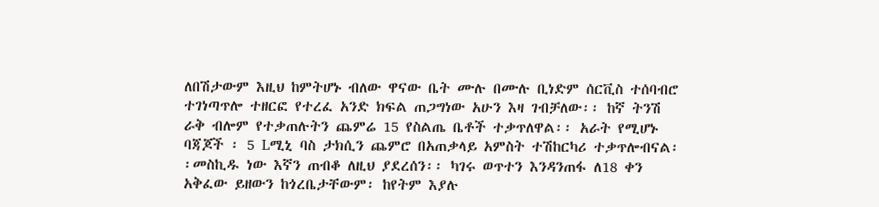ለበሽታውም እዚህ ከምትሆኑ ብለው ዋናው ቤት ሙሉ በሙሉ ቢነድም ሰርቪስ ተሰባብሮ ተገነጣጥሎ ተዘርፎ የተረፈ አንድ ክፍል ጠጋግነው አሁን እዛ ገብቻለው፡፡ ከኛ ትንሽ ራቅ ብሎም የተቃጠሉትን ጨምሬ 15 የስልጤ ቤቶች ተቃጥለዋል፡፡ አራት የሚሆኑ ባጃጆች ፡ 5 Lሚኒ ባስ ታክሲን ጨምሮ በአጠቃላይ አምስት ተሽከርካሪ ተቃጥሎብናል፡፡መስኪዱ ነው እኛን ጠብቆ ለዚህ ያደረሰን፡፡ ካገሩ ወጥተን እንዳንጠፋ ለ18 ቀን አቅፈው ይዘውን ከጎረቤታቸውም፡ ከየትም እያሉ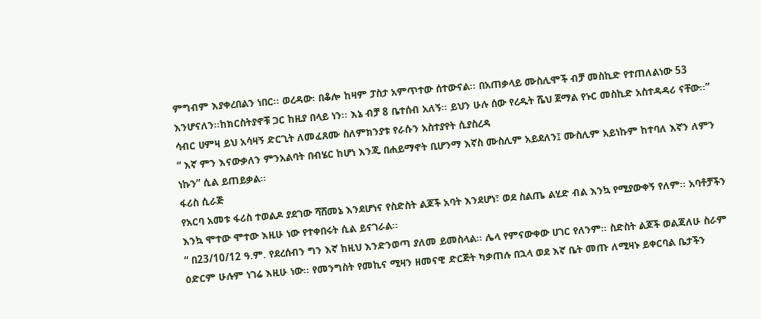ምግብም እያቀረበልን ነበር፡፡ ወረዳው፡ በቆሎ ከዛም ፓስታ አምጥተው ሰተውናል፡፡ በአጠቃላይ ሙስሊሞች ብቻ መስኪድ የተጠለልነው 53 እንሆናለን፡፡ከክርስትያኖቹ ጋር ከዚያ በላይ ነን፡፡ እኔ ብቻ 8 ቤተሰብ አለኝ፡፡ ይህን ሁሉ ሰው የረዱት ሼህ ጀማል የኑር መስኪድ አስተዳዳሪ ናቸው፡፡”
ሳብር ሀምዛ ይህ አሳዛኝ ድርጊት ለመፈጸሙ ስለምክንያቱ የራሱን አስተያየት ሲያስረዳ
“ እኛ ምን እናውቃለን ምንአልባት በብሄር ከሆነ እንጂ በሐይማኖት ቢሆንማ እኛስ ሙስሊም አይደለን፤ ሙስሊም አይነኩም ከተባለ እኛን ለምን ነኩን” ሲል ይጠይቃል፡፡
ፋሪስ ሲራጅ
የአርባ አመቱ ፋሪስ ተወልዶ ያደገው ሻሸመኔ እንደሆነና የስድስት ልጆች አባት እንደሆነ፣ ወደ ስልጤ ልሂድ ብል እንኳ የሚያውቀኝ የለም፡፡ አባቶቻችን እንኳ ሞተው ሞተው እዚሁ ነው የተቀበሩት ሲል ይናገራል፡፡
“ በ23/10/12 ዓ.ም. የደረሰብን ግን እኛ ከዚህ እንድንወጣ ያለመ ይመስላል፡፡ ሌላ የምናውቀው ሀገር የለንም፡፡ ስድስት ልጆች ወልጃለሁ ስራም ዕድርም ሁሉም ነገሬ እዚሁ ነው፡፡ የመንግስት የመኪና ሚዛን ዘመናዊ ድርጅት ካቃጠሉ በኋላ ወደ እኛ ቤት መጡ ለሚዛኑ ይቀርባል ቤታችን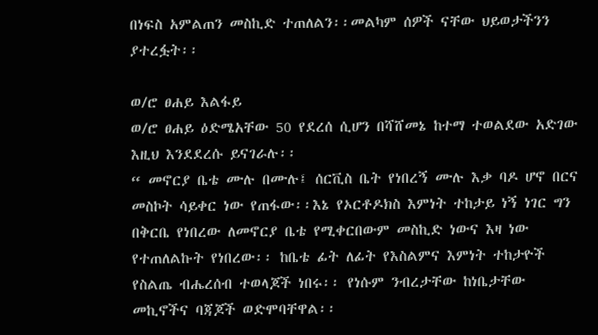በነፍስ አምልጠን መስኪድ ተጠለልን፡፡መልካም ሰዎች ናቸው ህይወታችንን ያተረፏት፡፡

ወ/ሮ ፀሐይ እልፋይ
ወ/ሮ ፀሐይ ዕድሜአቸው 50 የደረሰ ሲሆን በሻሸመኔ ከተማ ተወልደው አድገው እዚህ እንደደረሱ ይናገራሉ፡፡
“ መኖርያ ቤቴ ሙሉ በሙሉ፤ ሰርቪስ ቤት የነበረኝ ሙሉ እቃ ባዶ ሆኖ በርና መስኮት ሳይቀር ነው የጠፋው፡፡እኔ የኦርቶዶክስ እምነት ተከታይ ነኝ ነገር ግን በቅርቤ የነበረው ለመኖርያ ቤቴ የሚቀርበውም መስኪድ ነውና እዛ ነው የተጠለልኩት የነበረው፡፡ ከቤቴ ፊት ለፊት የእስልምና እምነት ተከታዮች የስልጤ ብሔረሰብ ተወላጆች ነበሩ፡፡ የነሱም ንብረታቸው ከነቤታቸው መኪኖችና ባጃጆች ወድሞባቸዋል፡፡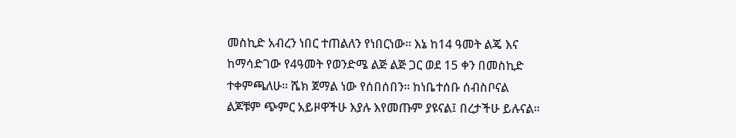መስኪድ አብረን ነበር ተጠልለን የነበርነው፡፡ እኔ ከ14 ዓመት ልጄ እና ከማሳድገው የ4ዓመት የወንድሜ ልጅ ልጅ ጋር ወደ 15 ቀን በመስኪድ ተቀምጫለሁ፡፡ ሼክ ጀማል ነው የሰበሰበን፡፡ ከነቤተሰቡ ሰብስቦናል ልጆቹም ጭምር አይዞዋችሁ እያሉ እየመጡም ያዩናል፤ በረታችሁ ይሉናል፡፡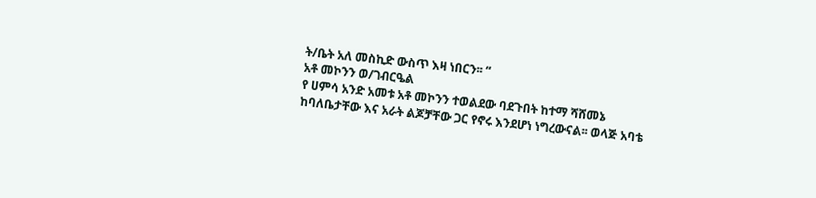ት/ቤት አለ መስኪድ ውስጥ እዛ ነበርን፡፡ “
አቶ መኮንን ወ/ገብርዔል
የ ሀምሳ አንድ አመቱ አቶ መኮንን ተወልደው ባደጉበት ከተማ ሻሸመኔ ከባለቤታቸው እና አራት ልጆቻቸው ጋር የኖሩ እንደሆነ ነግረውናል፡፡ ወላጅ አባቴ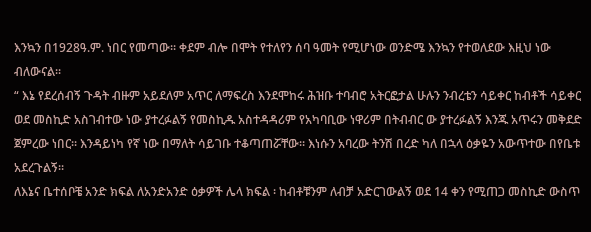እንኳን በ1928ዓ.ም. ነበር የመጣው፡፡ ቀደም ብሎ በሞት የተለየን ሰባ ዓመት የሚሆነው ወንድሜ እንኳን የተወለደው እዚህ ነው ብለውናል፡፡
“ እኔ የደረሰብኝ ጉዳት ብዙም አይደለም አጥር ለማፍረስ እንደሞከሩ ሕዝቡ ተባብሮ አትርፎታል ሁሉን ንብረቴን ሳይቀር ከብቶች ሳይቀር ወደ መስኪድ አስገብተው ነው ያተረፉልኝ የመስኪዱ አስተዳዳሪም የአካባቢው ነዋሪም በትብብር ው ያተረፉልኝ እንጁ አጥሩን መቅደድ ጀምረው ነበር፡፡ እንዳይነካ የኛ ነው በማለት ሳይገቡ ተቆጣጠሯቸው፡፡ እነሱን አባረው ትንሽ በረድ ካለ በኋላ ዕቃዬን አውጥተው በየቤቱ አደረጉልኝ፡፡
ለእኔና ቤተሰቦቼ አንድ ክፍል ለአንድአንድ ዕቃዎች ሌላ ክፍል ፡ ከብቶቹንም ለብቻ አድርገውልኝ ወደ 14 ቀን የሚጠጋ መስኪድ ውስጥ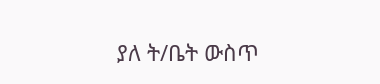ያለ ት/ቤት ውስጥ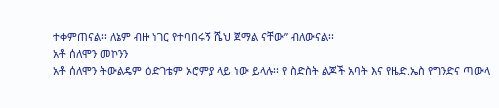ተቀምጠናል፡፡ ለኔም ብዙ ነገር የተባበሩኝ ሼህ ጀማል ናቸው” ብለውናል፡፡
አቶ ሰለሞን መኮንን
አቶ ሰለሞን ትውልዴም ዕድገቴም ኦሮምያ ላይ ነው ይላሉ፡፡ የ ስድስት ልጆች አባት እና የዜድ.ኤስ የግንድና ጣውላ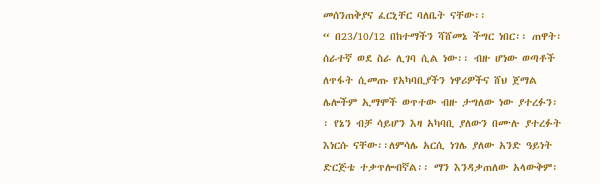መሰንጠቅያና ፈርኒቸር ባለቤት ናቸው፡፡
“ በ23/10/12 በከተማችን ሻሸመኔ ችግር ነበር፡፡ ጠዋት፡ ሰራተኛ ወደ ስራ ሊገባ ሲል ነው፡፡ ብዙ ሆነው ወጣቶች ለጥፋት ሲመጡ የአካባቢያችን ነዋሪዎችና ሸህ ጀማል ሌሎችም ኢማሞች ወጥተው ብዙ ታግለው ነው ያተረፉን፡፡ የኔን ብቻ ሳይሆን እዛ አካባቢ ያለውን በሙሉ ያተረፉት እነርሱ ናቸው፡፡ለምሳሌ አርሲ ነገሌ ያለው አንድ ዓይነት ድርጅቴ ተቃጥሎብኛል፡፡ ማን እንዳቃጠለው አላውቅም፡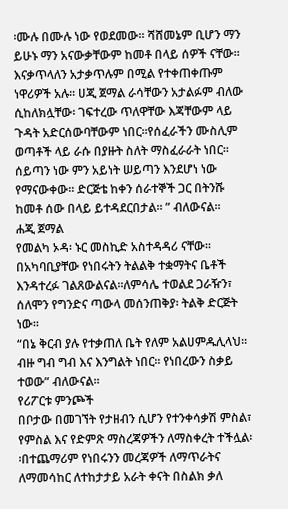፡ሙሉ በሙሉ ነው የወደመው፡፡ ሻሸመኔም ቢሆን ማን ይሁኑ ማን አናውቃቸውም ከመቶ በላይ ሰዎች ናቸው፡፡ እናቃጥላለን አታቃጥሉም በሚል የተቀጠቀጡም ነዋሪዎች አሉ፡፡ ሀጂ ጀማል ራሳቸውን አታልፉም ብለው ሲከለክሏቸው፡ ገፍተረው ጥለዋቸው እጃቸውም ላይ ጉዳት አድርሰውባቸውም ነበር፡፡የሰፈራችን ሙስሊም ወጣቶች ላይ ራሱ በያዙት ስለት ማስፈራራት ነበር፡፡ ሰይጣን ነው ምን አይነት ሠይጣን እንደሆነ ነው የማናውቀው፡፡ ድርጅቴ ከቀን ሰራተኞች ጋር በትንሹ ከመቶ ሰው በላይ ይተዳደርበታል፡፡ ” ብለውናል፡፡
ሐጂ ጀማል
የመልካ ኦዳ፡ ኑር መስኪድ አስተዳዳሪ ናቸው፡፡በአካባቢያቸው የነበሩትን ትልልቅ ተቋማትና ቤቶች እንዳተረፉ ገልጸውልናል፡፡ለምሳሌ ተወልደ ጋራዥን፣ ሰለሞን የግንድና ጣውላ መሰንጠቅያ፡ ትልቅ ድርጅት ነው፡፡
“በኔ ቅርብ ያሉ የተቃጠለ ቤት የለም አልሀምዱሊላህ፡፡ ብዙ ግብ ግብ እና እንግልት ነበር፡፡ የነበረውን ስቃይ ተወው” ብለውናል፡፡
የሪፖርቱ ምንጮች
በቦታው በመገኘት የታዘብን ሲሆን የተንቀሳቃሽ ምስል፣ የምስል እና የድምጽ ማስረጃዎችን ለማስቀረት ተችሏል፡፡በተጨማሪም የነበሩንን መረጃዎች ለማጥራትና ለማመሳከር ለተከታታይ አራት ቀናት በስልክ ቃለ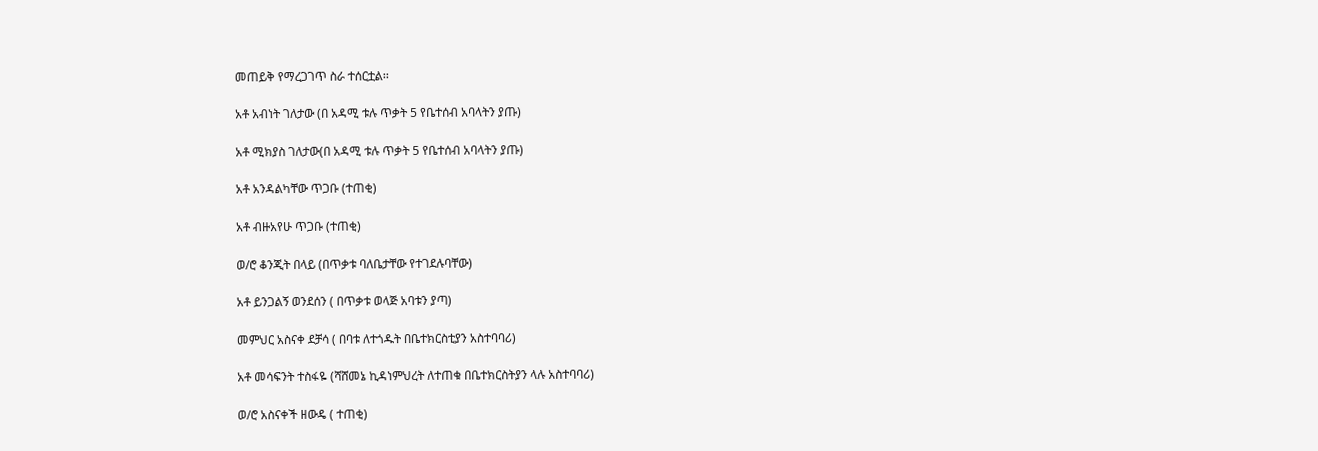መጠይቅ የማረጋገጥ ስራ ተሰርቷል፡፡

አቶ አብነት ገለታው (በ አዳሚ ቱሉ ጥቃት 5 የቤተሰብ አባላትን ያጡ)

አቶ ሚክያስ ገለታው(በ አዳሚ ቱሉ ጥቃት 5 የቤተሰብ አባላትን ያጡ)

አቶ አንዳልካቸው ጥጋቡ (ተጠቂ)

አቶ ብዙአየሁ ጥጋቡ (ተጠቂ)

ወ/ሮ ቆንጂት በላይ (በጥቃቱ ባለቤታቸው የተገደሉባቸው)

አቶ ይንጋልኝ ወንደሰን ( በጥቃቱ ወላጅ አባቱን ያጣ)

መምህር አስናቀ ደቻሳ ( በባቱ ለተጎዱት በቤተክርስቲያን አስተባባሪ)

አቶ መሳፍንት ተስፋዬ (ሻሸመኔ ኪዳነምህረት ለተጠቁ በቤተክርስትያን ላሉ አስተባባሪ)

ወ/ሮ አስናቀች ዘውዴ ( ተጠቂ)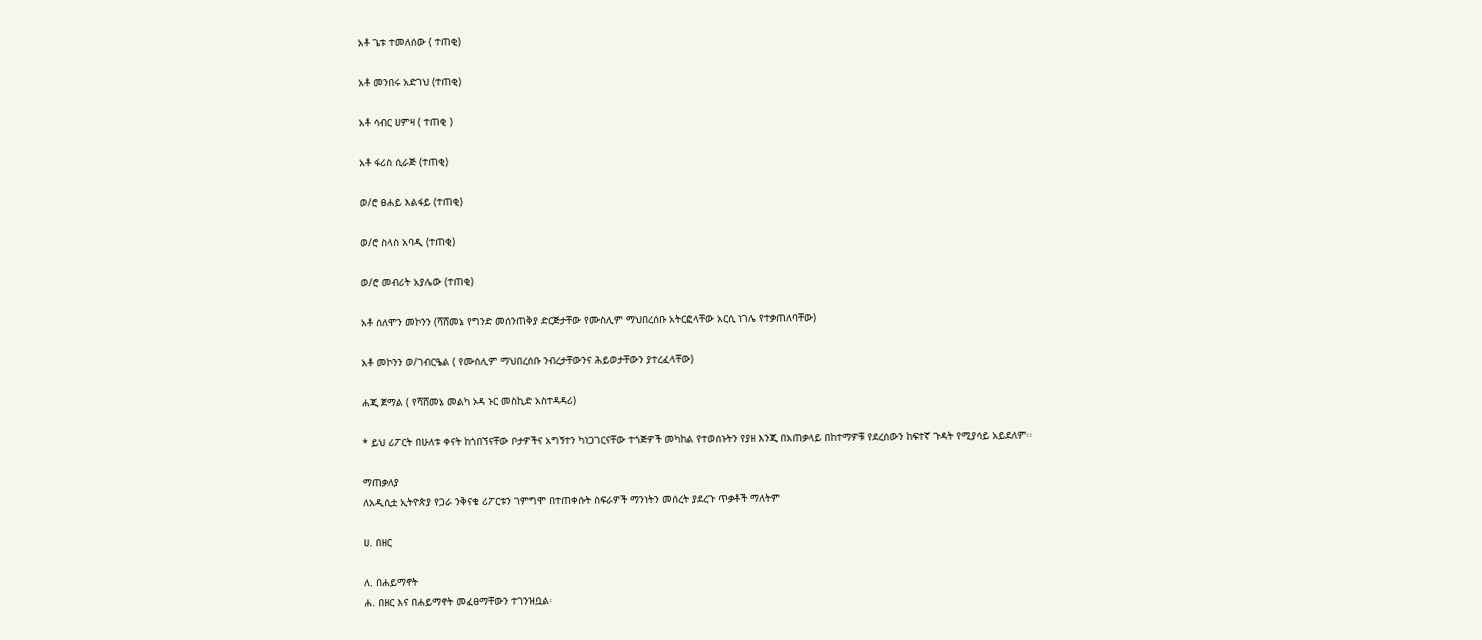አቶ ጌቱ ተመለሰው ( ተጠቂ)

አቶ መንበሩ አድገህ (ተጠቂ)

አቶ ሳብር ሀምዛ ( ተጠቂ )

አቶ ፋሪስ ሲራጅ (ተጠቂ)

ወ/ሮ ፀሐይ እልፋይ (ተጠቂ)

ወ/ሮ ስላስ አባዲ (ተጠቂ)

ወ/ሮ መብሪት አያሌው (ተጠቂ)

አቶ ሰለሞን መኮንን (ሻሸመኔ የግንድ መሰንጠቅያ ድርጅታቸው የሙስሊም ማህበረሰቡ አትርፎላቸው አርሲ ነገሌ የተቃጠለባቸው)

አቶ መኮንን ወ/ገብርዔል ( የሙስሊም ማህበረሰቡ ንብረታቸውንና ሕይወታቸውን ያተረፈላቸው)

ሐጂ ጀማል ( የሻሸመኔ መልካ ኦዳ ኑር መስኪድ አስተዳዳሪ)

* ይህ ሪፖርት በሁለቱ ቀናት ከጎበኘናቸው ቦታዎችና አግኝተን ካነጋገርናቸው ተጎጅዎች መካከል የተወሰኑትን የያዘ እንጂ በአጠቃላይ በከተማዎቹ የደረሰውን ከፍተኛ ጉዳት የሚያሳይ አይደለም፡፡

ማጠቃለያ
ለአዲሲቷ ኢትዮጵያ የጋራ ንቅናቄ ሪፖርቱን ገምግሞ በተጠቀሱት ስፍራዎች ማንነትን መሰረት ያደረጉ ጥቃቶች ማለትም

ሀ. በዘር

ለ. በሐይማኖት
ሐ. በዘር እና በሐይማኖት መፈፀማቸውን ተገንዝቧል፡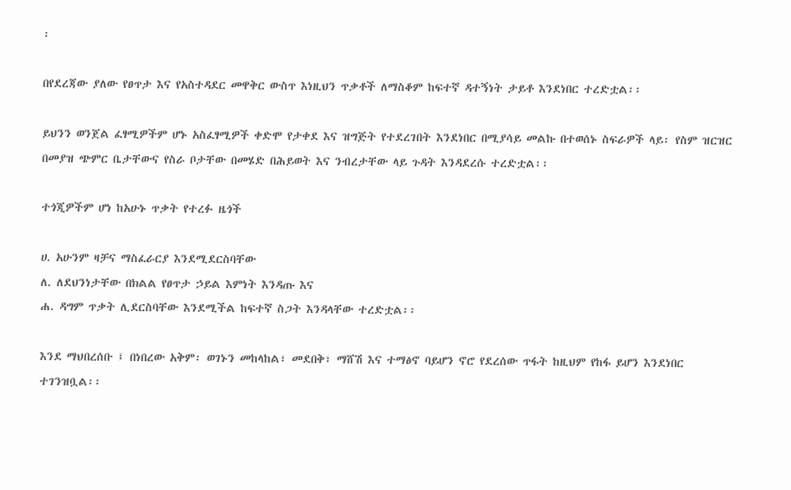፡

በየደረጃው ያለው የፀጥታ እና የአስተዳደር መዋቅር ውስጥ እነዚህን ጥቃቶች ለማስቆም ከፍተኛ ዳተኝነት ታይቶ እንደነበር ተረድቷል፡፡

ይህንን ወንጀል ፈፃሚዎችም ሆኑ አስፈፃሚዎች ቀድሞ የታቀደ እና ዝግጅት የተደረገበት እንደነበር በሚያሳይ መልኩ በተወሰኑ ስፍራዎች ላይ፡ የስም ዝርዝር በመያዝ ጭምር ቤታቸውና የስራ ቦታቸው በመሄድ በሕይወት እና ንብረታቸው ላይ ጉዳት እንዳደረሱ ተረድቷል፡፡

ተጎጂዎችም ሆነ ከአሁኑ ጥቃት የተረፉ ዜጎች

ሀ. አሁንም ዛቻና ማስፈራርያ እንደሚደርስባቸው
ለ. ለደህንነታቸው በክልል የፀጥታ ኃይል እምነት እንዳጡ እና
ሐ. ዳግም ጥቃት ሊደርስባቸው እንደሚችል ከፍተኛ ስጋት እንዳላቸው ተረድቷል፡፡

እንደ ማህበረሰቡ ፤ በነበረው አቅም፡ ወገኑን መከላከል፣ መደበቅ፣ ማሸሽ እና ተማፅኖ ባይሆን ኖሮ የደረሰው ጥፋት ከዚህም የከፋ ይሆን እንደነበር ተገንዝቧል፡፡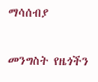ማሳሰብያ

መንግስት የዜጎችን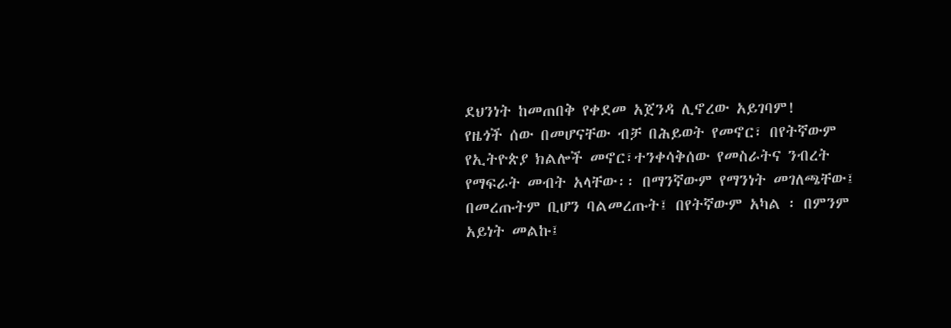ደህንነት ከመጠበቅ የቀደመ አጀንዳ ሊኖረው አይገባም!
የዜጎች ሰው በመሆናቸው ብቻ በሕይወት የመኖር፣ በየትኛውም የኢትዮጵያ ክልሎች መኖር፣ተንቀሳቅሰው የመስራትና ንብረት የማፍራት መብት አላቸው፡፡ በማንኛውም የማንነት መገለጫቸው፤ በመረጡትም ቢሆን ባልመረጡት፤ በየትኛውም አካል ፡ በምንም አይነት መልኩ፤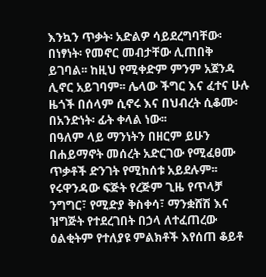እንኳን ጥቃት፡ አድልዎ ሳይደረግባቸው፡ በነፃነት፡ የመኖር መብታቸው ሊጠበቅ ይገባል፡፡ ከዚህ የሚቀድም ምንም አጀንዳ ሊኖር አይገባም፡፡ ሌላው ችግር እና ፈተና ሁሉ ዜጎች በሰላም ሲኖሩ እና በህብረት ሲቆሙ፡ በአንድነት፡ ፊት ቀላል ነው፡፡
በዓለም ላይ ማንነትን በዘርም ይሁን በሐይማኖት መሰረት አድርገው የሚፈፀሙ ጥቃቶች ድንገት የሚከሰቱ አይደሉም፡፡ የሩዋንዳው ፍጅት የረጅም ጊዜ የጥላቻ ንግግር፣ የሚድያ ቅስቀሳ፣ ማንቋሸሽ እና ዝግጅት የተደረገበት በኃላ ለተፈጠረው ዕልቂትም የተለያዩ ምልክቶች እየሰጠ ቆይቶ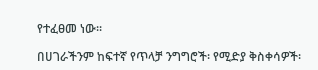የተፈፀመ ነው፡፡

በሀገራችንም ከፍተኛ የጥላቻ ንግግሮች፡ የሚድያ ቅስቀሳዎች፡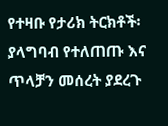የተዛቡ የታሪክ ትርክቶች፡ ያላግባብ የተለጠጡ እና ጥላቻን መሰረት ያደረጉ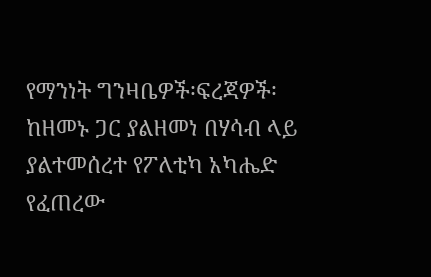የማንነት ግንዛቤዎች፡ፍረጃዎች፡ ከዘመኑ ጋር ያልዘመነ በሃሳብ ላይ ያልተመሰረተ የፖለቲካ አካሔድ የፈጠረው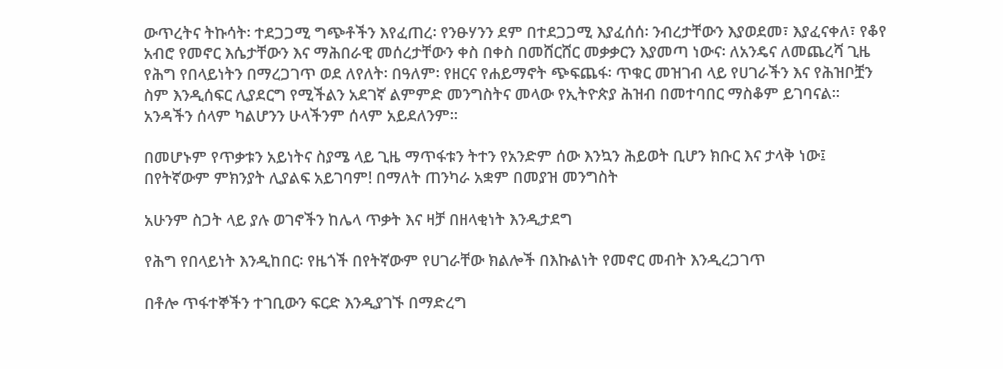ውጥረትና ትኩሳት፡ ተደጋጋሚ ግጭቶችን እየፈጠረ፡ የንፁሃንን ደም በተደጋጋሚ እያፈሰሰ፡ ንብረታቸውን እያወደመ፣ እያፈናቀለ፣ የቆየ አብሮ የመኖር እሴታቸውን እና ማሕበራዊ መሰረታቸውን ቀስ በቀስ በመሸርሸር መቃቃርን እያመጣ ነውና፡ ለአንዴና ለመጨረሻ ጊዜ የሕግ የበላይነትን በማረጋገጥ ወደ ለየለት፡ በዓለም፡ የዘርና የሐይማኖት ጭፍጨፋ፡ ጥቁር መዝገብ ላይ የሀገራችን እና የሕዝቦቿን ስም እንዲሰፍር ሊያደርግ የሚችልን አደገኛ ልምምድ መንግስትና መላው የኢትዮጵያ ሕዝብ በመተባበር ማስቆም ይገባናል፡፡ አንዳችን ሰላም ካልሆንን ሁላችንም ሰላም አይደለንም፡፡

በመሆኑም የጥቃቱን አይነትና ስያሜ ላይ ጊዜ ማጥፋቱን ትተን የአንድም ሰው እንኳን ሕይወት ቢሆን ክቡር እና ታላቅ ነው፤ በየትኛውም ምክንያት ሊያልፍ አይገባም! በማለት ጠንካራ አቋም በመያዝ መንግስት

አሁንም ስጋት ላይ ያሉ ወገኖችን ከሌላ ጥቃት እና ዛቻ በዘላቂነት እንዲታደግ

የሕግ የበላይነት እንዲከበር፡ የዜጎች በየትኛውም የሀገራቸው ክልሎች በእኩልነት የመኖር መብት እንዲረጋገጥ

በቶሎ ጥፋተኞችን ተገቢውን ፍርድ እንዲያገኙ በማድረግ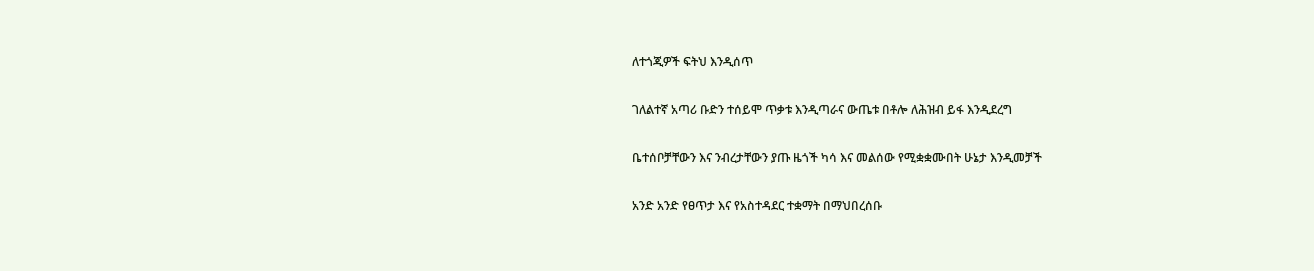ለተጎጂዎች ፍትህ እንዲሰጥ

ገለልተኛ አጣሪ ቡድን ተሰይሞ ጥቃቱ እንዲጣራና ውጤቱ በቶሎ ለሕዝብ ይፋ እንዲደረግ

ቤተሰቦቻቸውን እና ንብረታቸውን ያጡ ዜጎች ካሳ እና መልሰው የሚቋቋሙበት ሁኔታ እንዲመቻች

አንድ አንድ የፀጥታ እና የአስተዳደር ተቋማት በማህበረሰቡ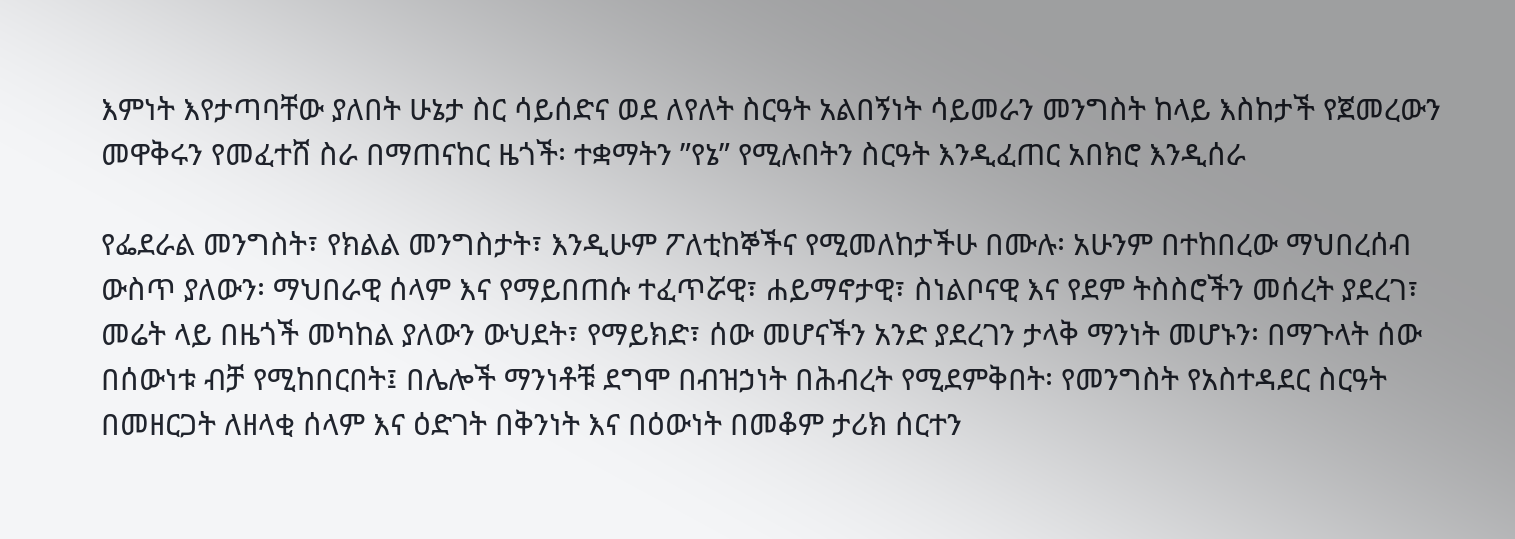እምነት እየታጣባቸው ያለበት ሁኔታ ስር ሳይሰድና ወደ ለየለት ስርዓት አልበኝነት ሳይመራን መንግስት ከላይ እስከታች የጀመረውን መዋቅሩን የመፈተሸ ስራ በማጠናከር ዜጎች፡ ተቋማትን ”የኔ” የሚሉበትን ስርዓት እንዲፈጠር አበክሮ እንዲሰራ

የፌደራል መንግስት፣ የክልል መንግስታት፣ እንዲሁም ፖለቲከኞችና የሚመለከታችሁ በሙሉ፡ አሁንም በተከበረው ማህበረሰብ ውስጥ ያለውን፡ ማህበራዊ ሰላም እና የማይበጠሱ ተፈጥሯዊ፣ ሐይማኖታዊ፣ ስነልቦናዊ እና የደም ትስስሮችን መሰረት ያደረገ፣ መሬት ላይ በዜጎች መካከል ያለውን ውህደት፣ የማይክድ፣ ሰው መሆናችን አንድ ያደረገን ታላቅ ማንነት መሆኑን፡ በማጉላት ሰው በሰውነቱ ብቻ የሚከበርበት፤ በሌሎች ማንነቶቹ ደግሞ በብዝኃነት በሕብረት የሚደምቅበት፡ የመንግስት የአስተዳደር ስርዓት በመዘርጋት ለዘላቂ ሰላም እና ዕድገት በቅንነት እና በዕውነት በመቆም ታሪክ ሰርተን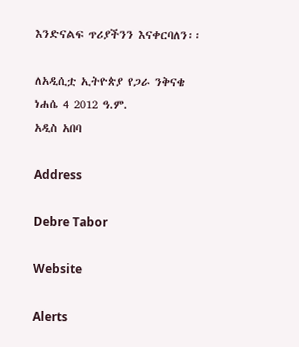እንድናልፍ ጥሪያችንን እናቀርባለን፡፡

ለአዲሲቷ ኢትዮጵያ የጋራ ንቅናቄ
ነሐሴ 4 2012 ዓ.ም.
አዲስ አበባ

Address

Debre Tabor

Website

Alerts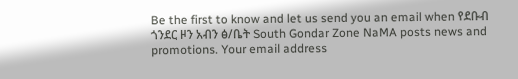Be the first to know and let us send you an email when የደቡብ ጎንደር ዞን አብን ፅ/ቤት South Gondar Zone NaMA posts news and promotions. Your email address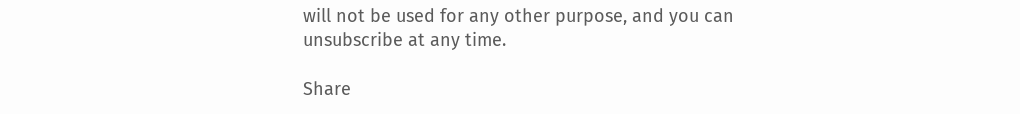will not be used for any other purpose, and you can unsubscribe at any time.

Share